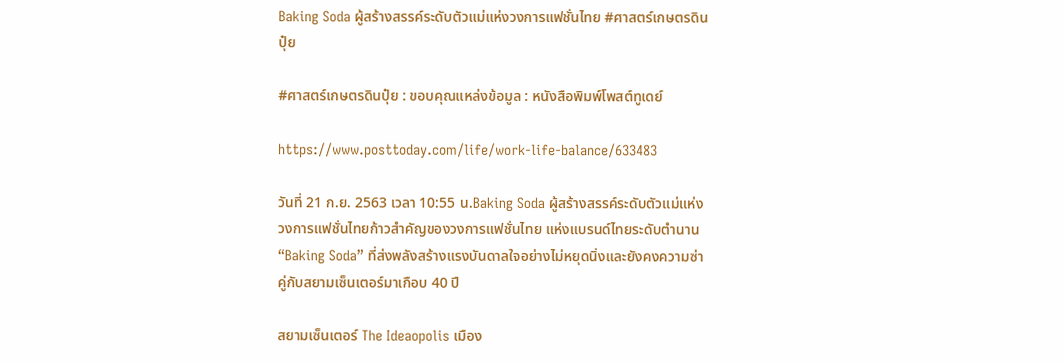Baking Soda ผู้สร้างสรรค์ระดับตัวแม่แห่งวงการแฟชั่นไทย #ศาสตร์เกษตรดินปุ๋ย

#ศาสตร์เกษตรดินปุ๋ย : ขอบคุณแหล่งข้อมูล : หนังสือพิมพ์โพสต์ทูเดย์

https://www.posttoday.com/life/work-life-balance/633483

วันที่ 21 ก.ย. 2563 เวลา 10:55 น.Baking Soda ผู้สร้างสรรค์ระดับตัวแม่แห่งวงการแฟชั่นไทยก้าวสำคัญของวงการแฟชั่นไทย แห่งแบรนด์ไทยระดับตำนาน “Baking Soda” ที่ส่งพลังสร้างแรงบันดาลใจอย่างไม่หยุดนิ่งและยังคงความซ่าคู่กับสยามเซ็นเตอร์มาเกือบ 40 ปี

สยามเซ็นเตอร์ The Ideaopolis เมือง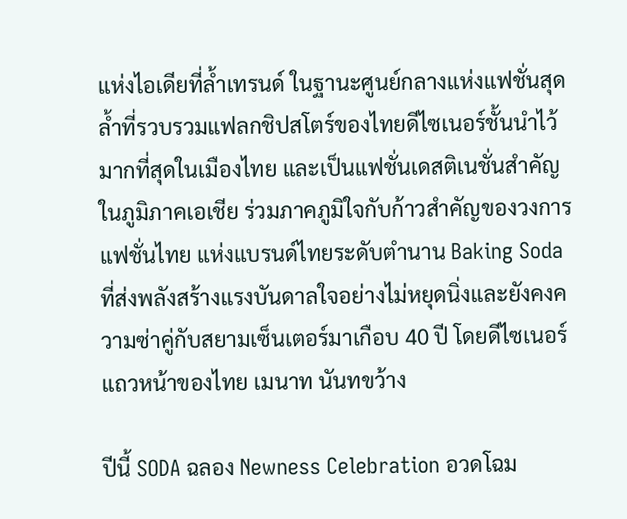แห่งไอเดียที่ล้ำเทรนด์ ในฐานะศูนย์กลางแห่งแฟชั่นสุดล้ำที่รวบรวมแฟลกชิปสโตร์ของไทยดีไซเนอร์ชั้นนำไว้มากที่สุดในเมืองไทย และเป็นแฟชั่นเดสติเนชั่นสำคัญในภูมิภาคเอเชีย ร่วมภาคภูมิใจกับก้าวสำคัญของวงการแฟชั่นไทย แห่งแบรนด์ไทยระดับตำนาน Baking Soda ที่ส่งพลังสร้างแรงบันดาลใจอย่างไม่หยุดนิ่งและยังคงความซ่าคู่กับสยามเซ็นเตอร์มาเกือบ 40 ปี โดยดีไซเนอร์แถวหน้าของไทย เมนาท นันทขว้าง

ปีนี้ SODA ฉลอง Newness Celebration อวดโฉม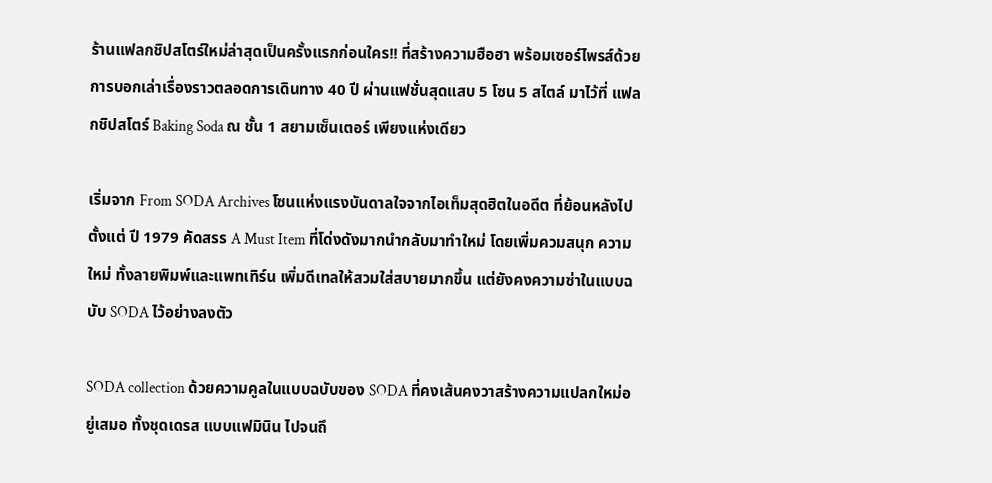ร้านแฟลกชิปสโตร์ใหม่ล่าสุดเป็นครั้งแรกก่อนใคร!! ที่สร้างความฮือฮา พร้อมเซอร์ไพรส์ด้วยการบอกเล่าเรื่องราวตลอดการเดินทาง 40 ปี ผ่านแฟชั่นสุดแสบ 5 โซน 5 สไตล์ มาไว้ที่ แฟลกชิปสโตร์ Baking Soda ณ ชั้น 1 สยามเซ็นเตอร์ เพียงแห่งเดียว

เริ่มจาก From SODA Archives โซนแห่งแรงบันดาลใจจากไอเท็มสุดฮิตในอดีต ที่ย้อนหลังไปตั้งแต่ ปี 1979 คัดสรร A Must Item ที่โด่งดังมากนำกลับมาทำใหม่ โดยเพิ่มควมสนุก ความใหม่ ทั้งลายพิมพ์และแพทเทิร์น เพิ่มดีเทลให้สวมใส่สบายมากขึ้น แต่ยังคงความซ่าในแบบฉบับ SODA ไว้อย่างลงตัว

SODA collection ด้วยความคูลในแบบฉบับของ SODA ที่คงเส้นคงวาสร้างความแปลกใหม่อยู่เสมอ ทั้งชุดเดรส แบบแฟมินิน ไปจนถึ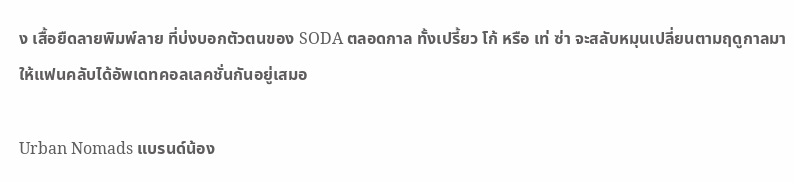ง เสื้อยืดลายพิมพ์ลาย ที่บ่งบอกตัวตนของ SODA ตลอดกาล ทั้งเปรี้ยว โก้ หรือ เท่ ซ่า จะสลับหมุนเปลี่ยนตามฤดูกาลมาให้แฟนคลับได้อัพเดทคอลเลคชั่นกันอยู่เสมอ

Urban Nomads แบรนด์น้อง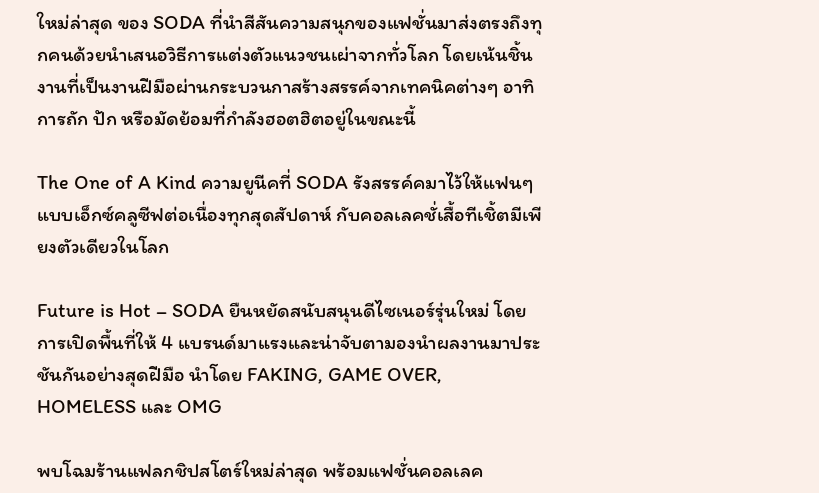ใหม่ล่าสุด ของ SODA ที่นำสีสันความสนุกของแฟชั่นมาส่งตรงถึงทุกคนด้วยนำเสนอวิธีการแต่งตัวแนวชนเผ่าจากทั่วโลก โดยเน้นชิ้นงานที่เป็นงานฝีมือผ่านกระบวนกาสร้างสรรค์จากเทคนิคต่างๆ อาทิ การถัก ปัก หรือมัดย้อมที่กำลังฮอตฮิตอยู่ในขณะนี้

The One of A Kind ความยูนีคที่ SODA รังสรรค์คมาไว้ให้แฟนๆแบบเอ็กซ์คลูซีฟต่อเนื่องทุกสุดสัปดาห์ กับคอลเลคชั่เสื้อทีเชิ้ตมีเพียงตัวเดียวในโลก

Future is Hot – SODA ยืนหยัดสนับสนุนดีไซเนอร์รุ่นใหม่ โดยการเปิดพื้นที่ให้ 4 แบรนด์มาแรงและน่าจับตามองนำผลงานมาประชันกันอย่างสุดฝีมือ นำโดย FAKING, GAME OVER, HOMELESS และ OMG

พบโฉมร้านแฟลกชิปสโตร์ใหม่ล่าสุด พร้อมแฟชั่นคอลเลค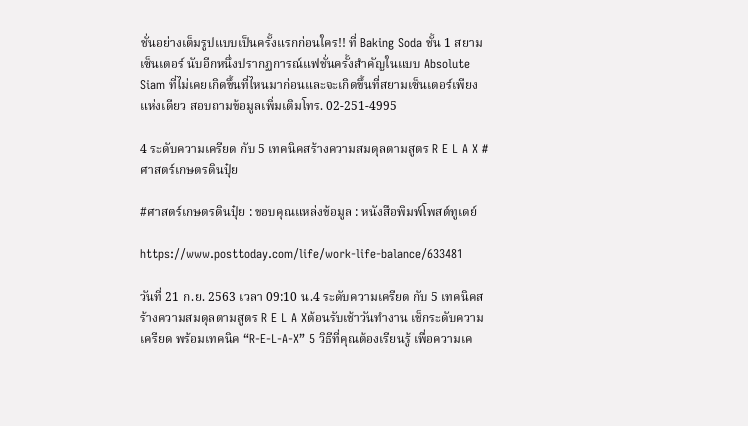ชั่นอย่างเต็มรูปแบบเป็นครั้งแรกก่อนใคร!! ที่ Baking Soda ชั้น 1 สยามเซ็นเตอร์ นับอีกหนึ่งปรากฏการณ์แฟชั่นครั้งสำคัญในแบบ Absolute Siam ที่ไม่เคยเกิดขึ้นที่ไหนมาก่อนและจะเกิดขึ้นที่สยามเซ็นเตอร์เพียงแห่งเดียว สอบถามข้อมูลเพิ่มเติมโทร. 02-251-4995

4 ระดับความเครียด กับ 5 เทคนิคสร้างความสมดุลตามสูตร R E L A X #ศาสตร์เกษตรดินปุ๋ย

#ศาสตร์เกษตรดินปุ๋ย : ขอบคุณแหล่งข้อมูล : หนังสือพิมพ์โพสต์ทูเดย์

https://www.posttoday.com/life/work-life-balance/633481

วันที่ 21 ก.ย. 2563 เวลา 09:10 น.4 ระดับความเครียด กับ 5 เทคนิคสร้างความสมดุลตามสูตร R E L A Xต้อนรับเช้าวันทำงาน เช็กระดับความเครียด พร้อมเทคนิค “R-E-L-A-X” 5 วิธีที่คุณต้องเรียนรู้ เพื่อความเค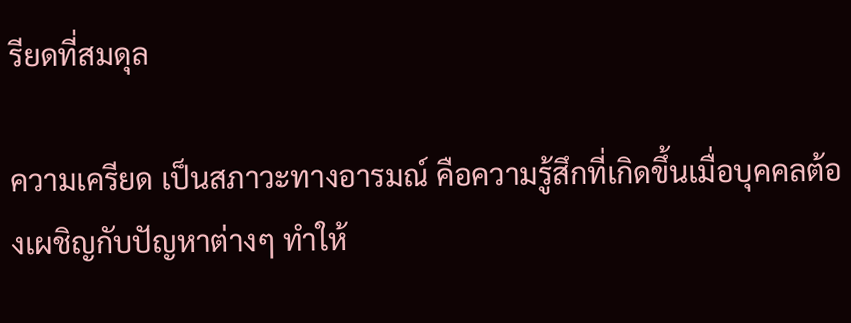รียดที่สมดุล

ความเครียด เป็นสภาวะทางอารมณ์ คือความรู้สึกที่เกิดขึ้นเมื่อบุคคลต้องเผชิญกับปัญหาต่างๆ ทำให้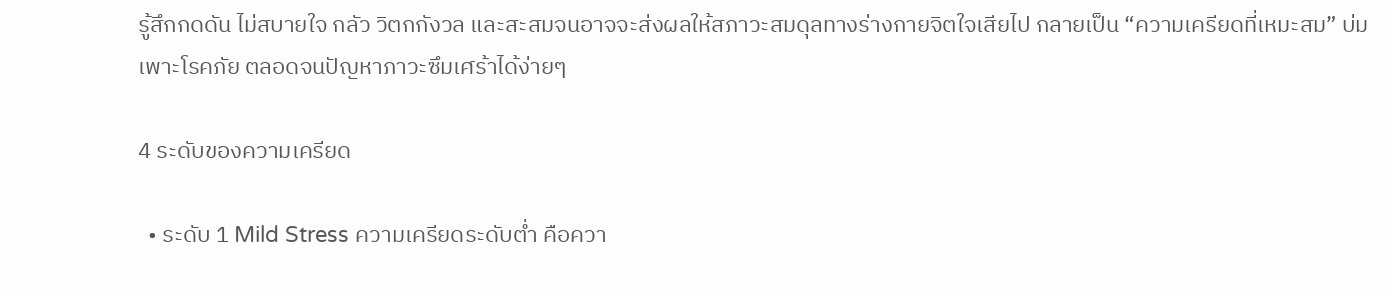รู้สึกกดดัน ไม่สบายใจ กลัว วิตกกังวล และสะสมจนอาจจะส่งผลให้สภาวะสมดุลทางร่างกายจิตใจเสียไป กลายเป็น “ความเครียดที่เหมะสม” บ่มเพาะโรคภัย ตลอดจนปัญหาภาวะซึมเศร้าได้ง่ายๆ

4 ระดับของความเครียด

  • ระดับ 1 Mild Stress ความเครียดระดับต่ำ คือควา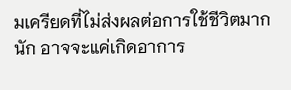มเครียดที่ไม่ส่งผลต่อการใช้ชีวิตมากนัก อาจจะแค่เกิดอาการ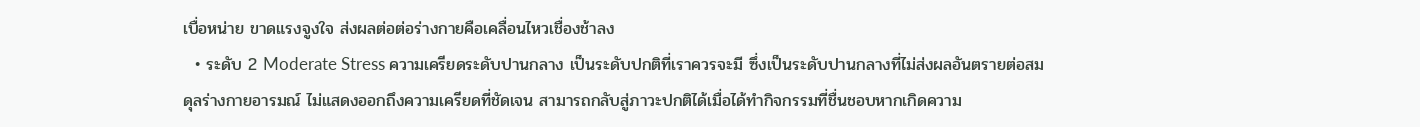เบื่อหน่าย ขาดแรงจูงใจ ส่งผลต่อต่อร่างกายคือเคลื่อนไหวเชื่องช้าลง
  • ระดับ 2 Moderate Stress ความเครียดระดับปานกลาง เป็นระดับปกติที่เราควรจะมี ซึ่งเป็นระดับปานกลางที่ไม่ส่งผลอันตรายต่อสมดุลร่างกายอารมณ์ ไม่แสดงออกถึงความเครียดที่ชัดเจน สามารถกลับสู่ภาวะปกติได้เมื่อได้ทำกิจกรรมที่ชื่นชอบหากเกิดความ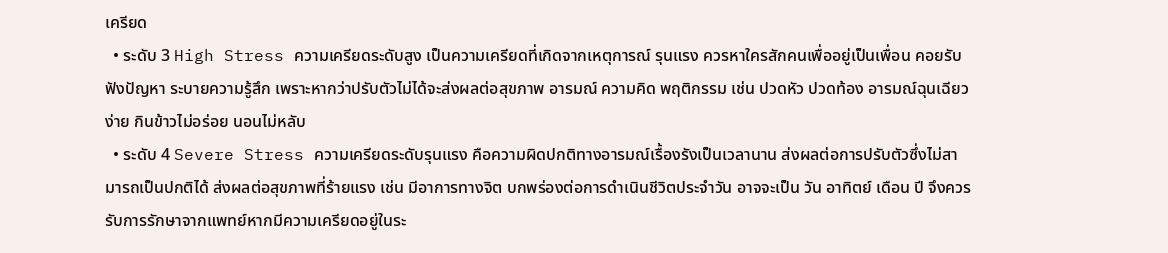เครียด
  • ระดับ 3 High Stress ความเครียดระดับสูง เป็นความเครียดที่เกิดจากเหตุการณ์ รุนแรง ควรหาใครสักคนเพื่ออยู่เป็นเพื่อน คอยรับฟังปัญหา ระบายความรู้สึก เพราะหากว่าปรับตัวไม่ได้จะส่งผลต่อสุขภาพ อารมณ์ ความคิด พฤติกรรม เช่น ปวดหัว ปวดท้อง อารมณ์ฉุนเฉียวง่าย กินข้าวไม่อร่อย นอนไม่หลับ
  • ระดับ 4 Severe Stress ความเครียดระดับรุนแรง คือความผิดปกติทางอารมณ์เรื้องรังเป็นเวลานาน ส่งผลต่อการปรับตัวซึ่งไม่สามารถเป็นปกติได้ ส่งผลต่อสุขภาพที่ร้ายแรง เช่น มีอาการทางจิต บกพร่องต่อการดำเนินชีวิตประจำวัน อาจจะเป็น วัน อาทิตย์ เดือน ปี จึงควรรับการรักษาจากแพทย์หากมีความเครียดอยู่ในระ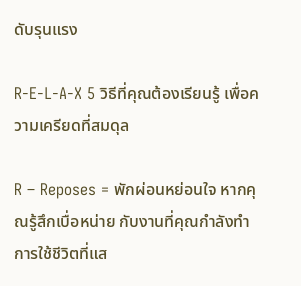ดับรุนแรง

R-E-L-A-X 5 วิธีที่คุณต้องเรียนรู้ เพื่อความเครียดที่สมดุล

R – Reposes = พักผ่อนหย่อนใจ หากคุณรู้สึกเบื่อหน่าย กับงานที่คุณกำลังทำ การใช้ชีวิตที่แส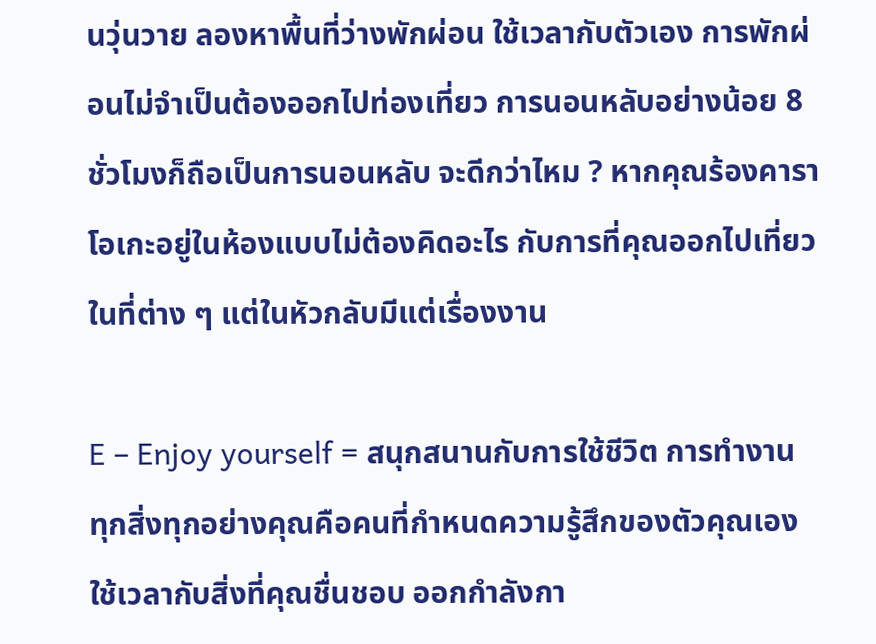นวุ่นวาย ลองหาพื้นที่ว่างพักผ่อน ใช้เวลากับตัวเอง การพักผ่อนไม่จำเป็นต้องออกไปท่องเที่ยว การนอนหลับอย่างน้อย 8 ชั่วโมงก็ถือเป็นการนอนหลับ จะดีกว่าไหม ? หากคุณร้องคาราโอเกะอยู่ในห้องแบบไม่ต้องคิดอะไร กับการที่คุณออกไปเที่ยวในที่ต่าง ๆ แต่ในหัวกลับมีแต่เรื่องงาน

E – Enjoy yourself = สนุกสนานกับการใช้ชีวิต การทำงาน ทุกสิ่งทุกอย่างคุณคือคนที่กำหนดความรู้สึกของตัวคุณเอง ใช้เวลากับสิ่งที่คุณชื่นชอบ ออกกำลังกา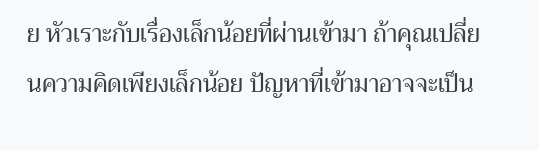ย หัวเราะกับเรื่องเล็กน้อยที่ผ่านเข้ามา ถ้าคุณเปลี่ยนความคิดเพียงเล็กน้อย ปัญหาที่เข้ามาอาจจะเป็น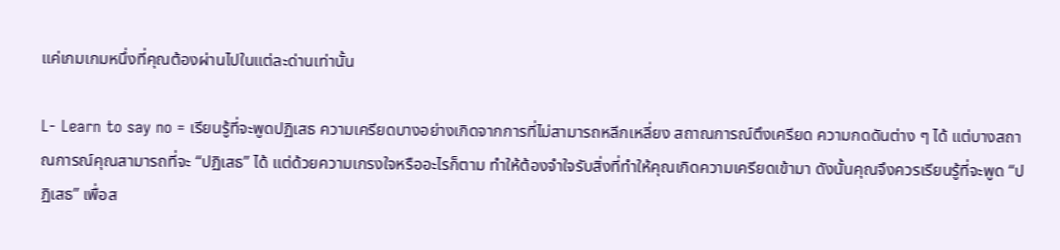แค่เกมเกมหนึ่งที่คุณต้องผ่านไปในแต่ละด่านเท่านั้น

L- Learn to say no = เรียนรู้ที่จะพูดปฏิเสธ ความเครียดบางอย่างเกิดจากการที่ไม่สามารถหลีกเหลี่ยง สถาณการณ์ตึงเครียด ความกดดันต่าง ๆ ได้ แต่บางสถาณการณ์คุณสามารถที่จะ “ปฏิเสธ” ได้ แต่ด้วยความเกรงใจหรืออะไรก็ตาม ทำให้ต้องจำใจรับสิ่งที่ทำให้คุณเกิดความเครียดเข้ามา ดังนั้นคุณจึงควรเรียนรู้ที่จะพูด “ปฏิเสธ” เพื่อส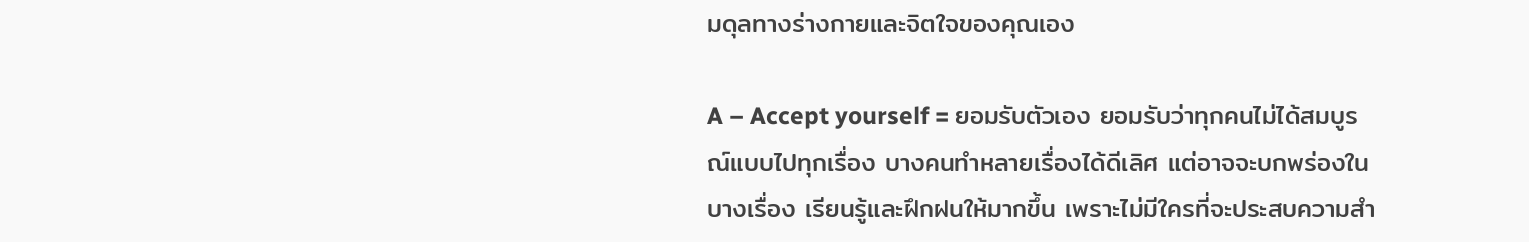มดุลทางร่างกายและจิตใจของคุณเอง

A – Accept yourself = ยอมรับตัวเอง ยอมรับว่าทุกคนไม่ได้สมบูรณ์แบบไปทุกเรื่อง บางคนทำหลายเรื่องได้ดีเลิศ แต่อาจจะบกพร่องในบางเรื่อง เรียนรู้และฝึกฝนให้มากขึ้น เพราะไม่มีใครที่จะประสบความสำ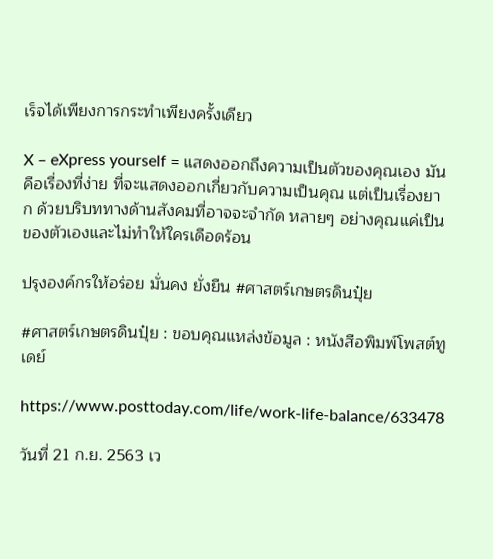เร็จได้เพียงการกระทำเพียงครั้งเดียว

X – eXpress yourself = แสดงออกถึงความเป็นตัวของคุณเอง มันคือเรื่องที่ง่าย ที่จะแสดงออกเกี่ยวกับความเป็นคุณ แต่เป็นเรื่องยาก ด้วยบริบททางด้านสังคมที่อาจจะจำกัด หลายๆ อย่างคุณแค่เป็นของตัวเองและไม่ทำให้ใครเดือดร้อน

ปรุงองค์กรให้อร่อย มั่นคง ยั่งยืน #ศาสตร์เกษตรดินปุ๋ย

#ศาสตร์เกษตรดินปุ๋ย : ขอบคุณแหล่งข้อมูล : หนังสือพิมพ์โพสต์ทูเดย์

https://www.posttoday.com/life/work-life-balance/633478

วันที่ 21 ก.ย. 2563 เว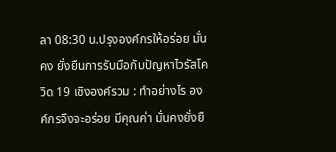ลา 08:30 น.ปรุงองค์กรให้อร่อย มั่นคง ยั่งยืนการรับมือกับปัญหาไวรัสโควิด 19 เชิงองค์รวม : ทำอย่างไร องค์กรจึงจะอร่อย มีคุณค่า มั่นคงยั่งยื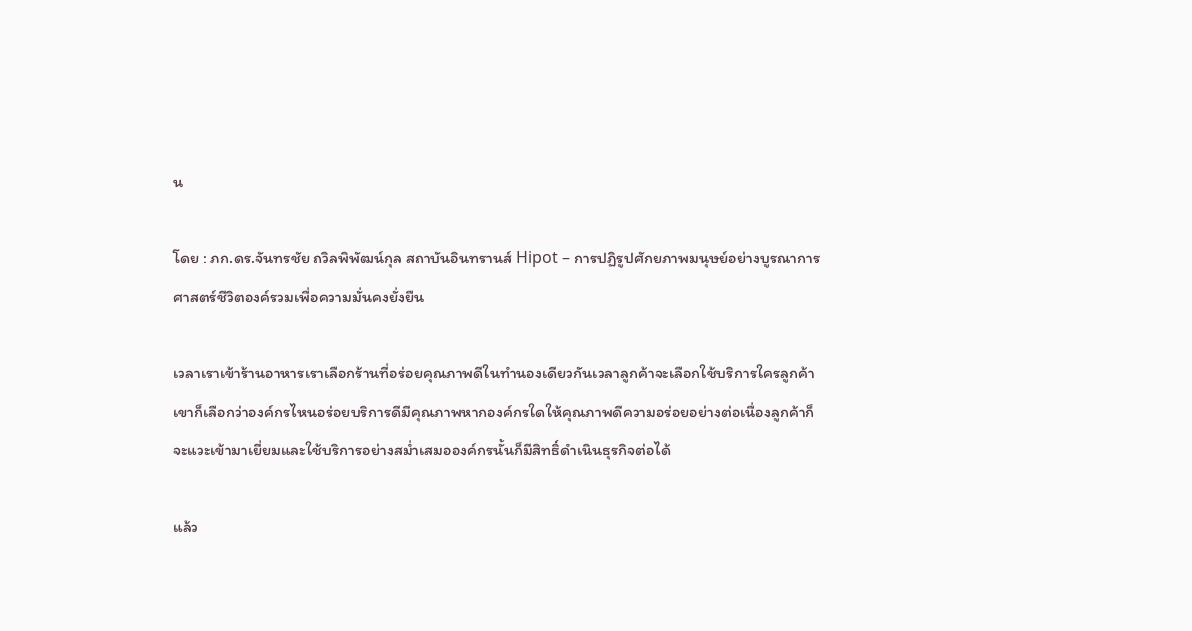น

โดย : ภก.ดร.จันทรชัย ถวิลพิพัฒน์กุล สถาบันอินทรานส์ Hipot – การปฏิรูปศักยภาพมนุษย์อย่างบูรณาการ ศาสตร์ชีวิตองค์รวมเพื่อความมั่นคงยั่งยืน

เวลาเราเข้าร้านอาหารเราเลือกร้านที่อร่อยคุณภาพดีในทำนองเดียวกันเวลาลูกค้าจะเลือกใช้บริการใครลูกค้าเขาก็เลือกว่าองค์กรไหนอร่อยบริการดีมีคุณภาพหากองค์กรใดให้คุณภาพดีความอร่อยอย่างต่อเนื่องลูกค้าก็จะแวะเข้ามาเยี่ยมและใช้บริการอย่างสม่ำเสมอองค์กรนั้นก็มีสิทธิ์ดำเนินธุรกิจต่อได้

แล้ว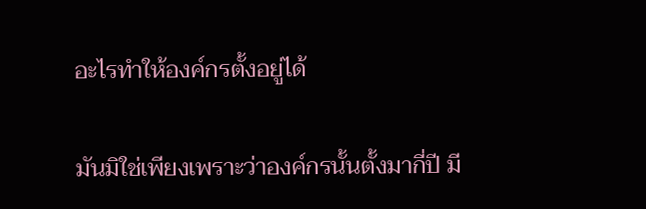อะไรทำให้องค์กรตั้งอยู่ได้

มันมิใช่เพียงเพราะว่าองค์กรนั้นตั้งมากี่ปี มี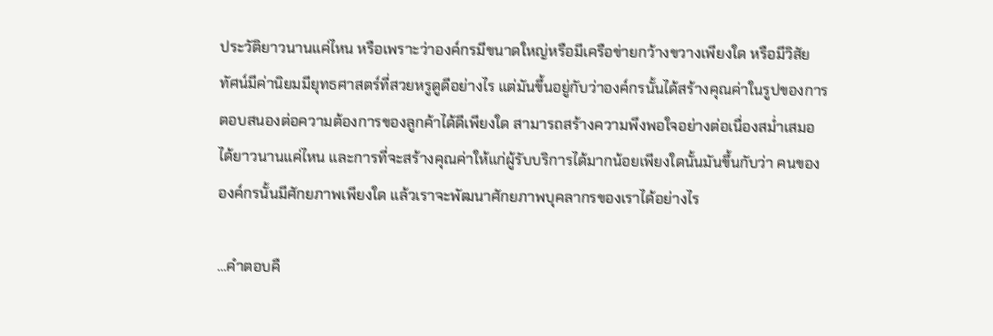ประวัติยาวนานแค่ไหน หรือเพราะว่าองค์กรมีขนาดใหญ่หรือมีเครือข่ายกว้างขวางเพียงใด หรือมีวิสัยทัศน์มีค่านิยมมียุทธศาสตร์ที่สวยหรูดูดีอย่างไร แต่มันขึ้นอยู่กับว่าองค์กรนั้นได้สร้างคุณค่าในรูปของการตอบสนองต่อความต้องการของลูกค้าได้ดีเพียงใด สามารถสร้างความพึงพอใจอย่างต่อเนื่องสม่ำเสมอได้ยาวนานแค่ไหน และการที่จะสร้างคุณค่าให้แก่ผู้รับบริการได้มากน้อยเพียงใดนั้นมันขึ้นกับว่า คนขององค์กรนั้นมีศักยภาพเพียงใด แล้วเราจะพัฒนาศักยภาพบุคลากรของเราได้อย่างไร

…คำตอบคื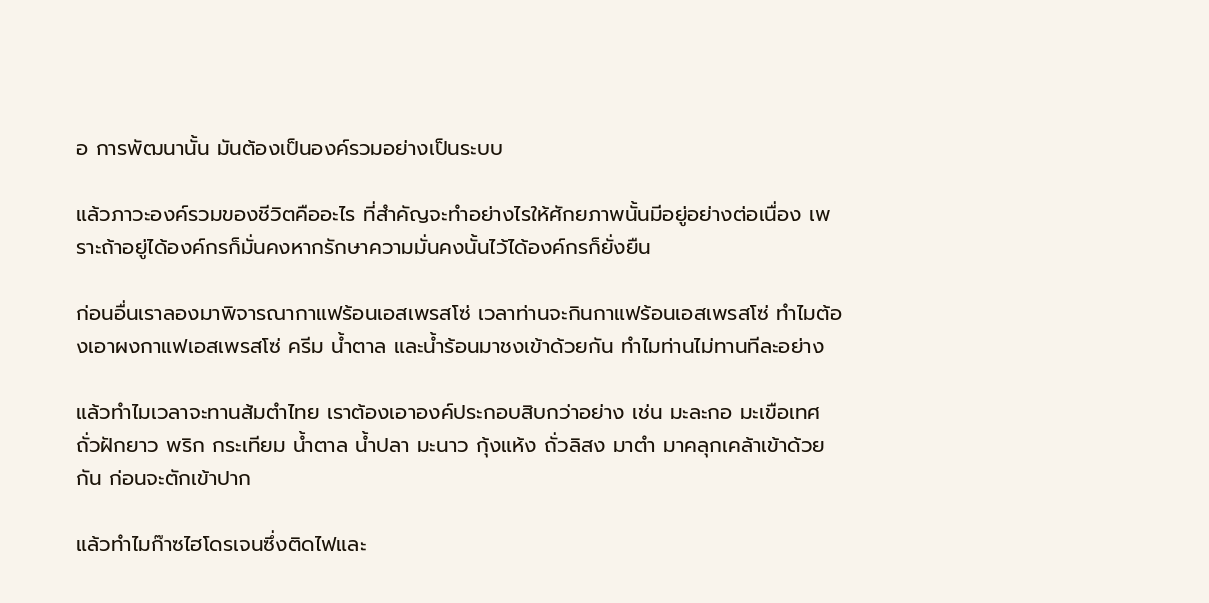อ การพัฒนานั้น มันต้องเป็นองค์รวมอย่างเป็นระบบ

แล้วภาวะองค์รวมของชีวิตคืออะไร ที่สำคัญจะทำอย่างไรให้ศักยภาพนั้นมีอยู่อย่างต่อเนื่อง เพราะถ้าอยู่ได้องค์กรก็มั่นคงหากรักษาความมั่นคงนั้นไว้ได้องค์กรก็ยั่งยืน

ก่อนอื่นเราลองมาพิจารณากาแฟร้อนเอสเพรสโซ่ เวลาท่านจะกินกาแฟร้อนเอสเพรสโซ่ ทำไมต้องเอาผงกาแฟเอสเพรสโซ่ ครีม น้ำตาล และน้ำร้อนมาชงเข้าด้วยกัน ทำไมท่านไม่ทานทีละอย่าง

แล้วทำไมเวลาจะทานส้มตำไทย เราต้องเอาองค์ประกอบสิบกว่าอย่าง เช่น มะละกอ มะเขือเทศ ถั่วฝักยาว พริก กระเทียม น้ำตาล น้ำปลา มะนาว กุ้งแห้ง ถั่วลิสง มาตำ มาคลุกเคล้าเข้าด้วยกัน ก่อนจะตักเข้าปาก

แล้วทำไมก๊าซไฮโดรเจนซึ่งติดไฟและ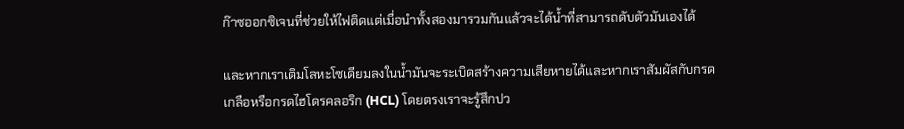ก๊าซออกซิเจนที่ช่วยให้ไฟติดแต่เมื่อนำทั้งสองมารวมกันแล้วจะได้น้ำที่สามารถดับตัวมันเองได้

และหากเราเติมโลหะโซเดียมลงในน้ำมันจะระเบิดสร้างความเสียหายได้และหากเราสัมผัสกับกรดเกลือหรือกรดไฮโดรคลอริก (HCL) โดยตรงเราจะรู้สึกปว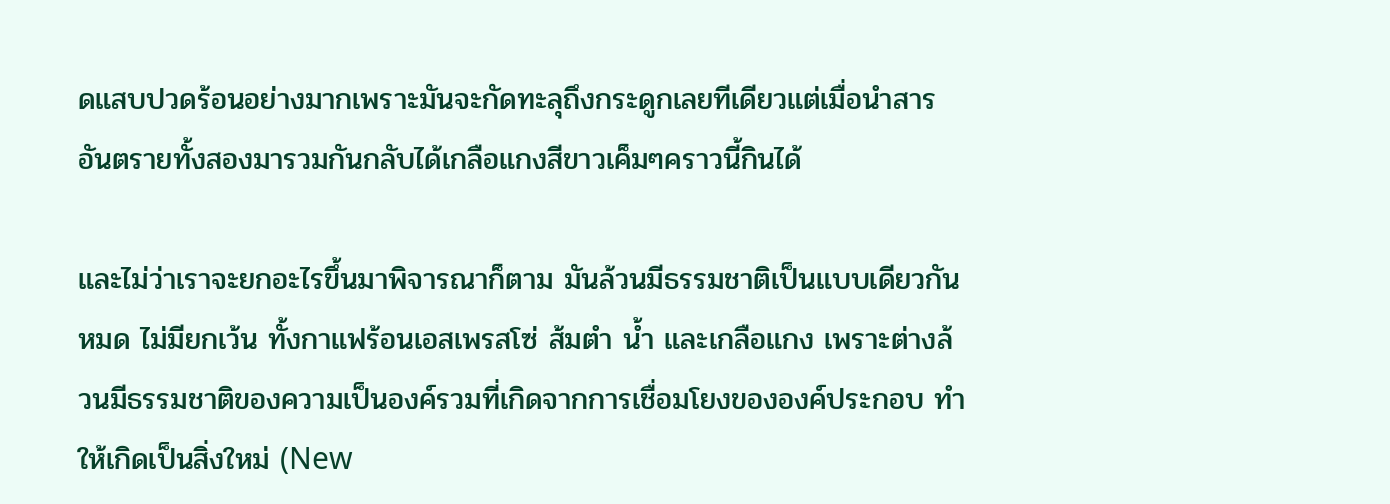ดแสบปวดร้อนอย่างมากเพราะมันจะกัดทะลุถึงกระดูกเลยทีเดียวแต่เมื่อนำสารอันตรายทั้งสองมารวมกันกลับได้เกลือแกงสีขาวเค็มๆคราวนี้กินได้

และไม่ว่าเราจะยกอะไรขึ้นมาพิจารณาก็ตาม มันล้วนมีธรรมชาติเป็นแบบเดียวกันหมด ไม่มียกเว้น ทั้งกาแฟร้อนเอสเพรสโซ่ ส้มตำ น้ำ และเกลือแกง เพราะต่างล้วนมีธรรมชาติของความเป็นองค์รวมที่เกิดจากการเชื่อมโยงขององค์ประกอบ ทำให้เกิดเป็นสิ่งใหม่ (New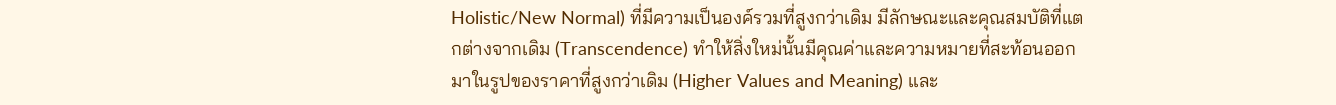Holistic/New Normal) ที่มีความเป็นองค์รวมที่สูงกว่าเดิม มีลักษณะและคุณสมบัติที่แตกต่างจากเดิม (Transcendence) ทำให้สิ่งใหม่นั้นมีคุณค่าและความหมายที่สะท้อนออกมาในรูปของราคาที่สูงกว่าเดิม (Higher Values and Meaning) และ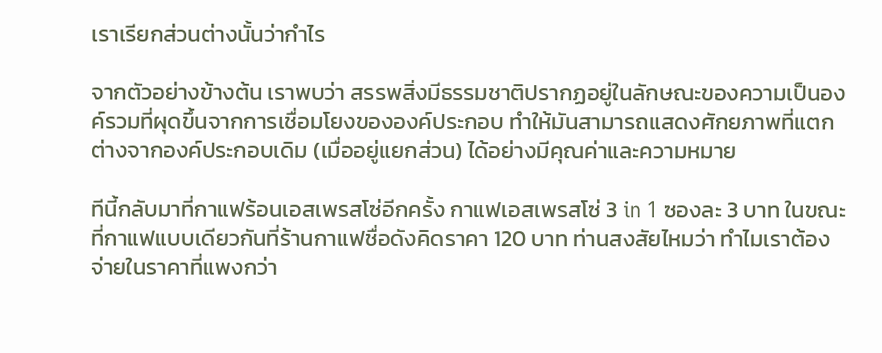เราเรียกส่วนต่างนั้นว่ากำไร

จากตัวอย่างข้างต้น เราพบว่า สรรพสิ่งมีธรรมชาติปรากฏอยู่ในลักษณะของความเป็นองค์รวมที่ผุดขึ้นจากการเชื่อมโยงขององค์ประกอบ ทำให้มันสามารถแสดงศักยภาพที่แตกต่างจากองค์ประกอบเดิม (เมื่ออยู่แยกส่วน) ได้อย่างมีคุณค่าและความหมาย

ทีนี้กลับมาที่กาแฟร้อนเอสเพรสโซ่อีกครั้ง กาแฟเอสเพรสโซ่ 3 in 1 ซองละ 3 บาท ในขณะที่กาแฟแบบเดียวกันที่ร้านกาแฟชื่อดังคิดราคา 120 บาท ท่านสงสัยไหมว่า ทำไมเราต้องจ่ายในราคาที่แพงกว่า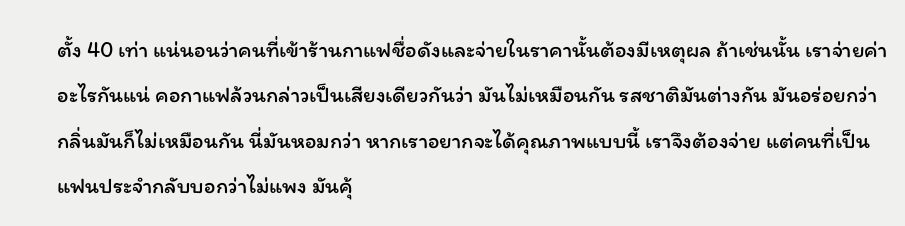ตั้ง 40 เท่า แน่นอนว่าคนที่เข้าร้านกาแฟชื่อดังและจ่ายในราคานั้นต้องมีเหตุผล ถ้าเช่นนั้น เราจ่ายค่าอะไรกันแน่ คอกาแฟล้วนกล่าวเป็นเสียงเดียวกันว่า มันไม่เหมือนกัน รสชาติมันต่างกัน มันอร่อยกว่า กลิ่นมันก็ไม่เหมือนกัน นี่มันหอมกว่า หากเราอยากจะได้คุณภาพแบบนี้ เราจึงต้องจ่าย แต่คนที่เป็นแฟนประจำกลับบอกว่าไม่แพง มันคุ้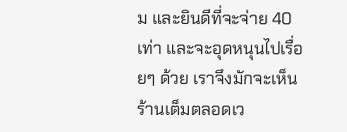ม และยินดีที่จะจ่าย 40 เท่า และจะอุดหนุนไปเรื่อยๆ ด้วย เราจึงมักจะเห็นร้านเต็มตลอดเว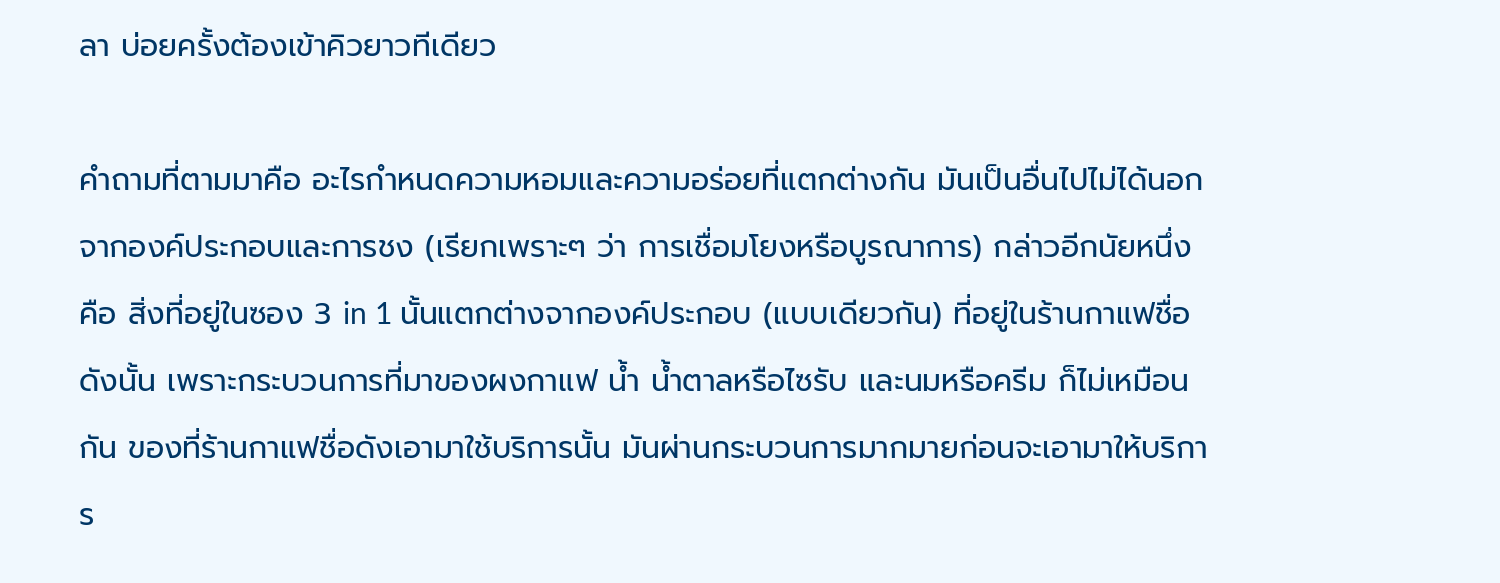ลา บ่อยครั้งต้องเข้าคิวยาวทีเดียว

คำถามที่ตามมาคือ อะไรกำหนดความหอมและความอร่อยที่แตกต่างกัน มันเป็นอื่นไปไม่ได้นอกจากองค์ประกอบและการชง (เรียกเพราะๆ ว่า การเชื่อมโยงหรือบูรณาการ) กล่าวอีกนัยหนึ่งคือ สิ่งที่อยู่ในซอง 3 in 1 นั้นแตกต่างจากองค์ประกอบ (แบบเดียวกัน) ที่อยู่ในร้านกาแฟชื่อดังนั้น เพราะกระบวนการที่มาของผงกาแฟ น้ำ น้ำตาลหรือไซรับ และนมหรือครีม ก็ไม่เหมือนกัน ของที่ร้านกาแฟชื่อดังเอามาใช้บริการนั้น มันผ่านกระบวนการมากมายก่อนจะเอามาให้บริการ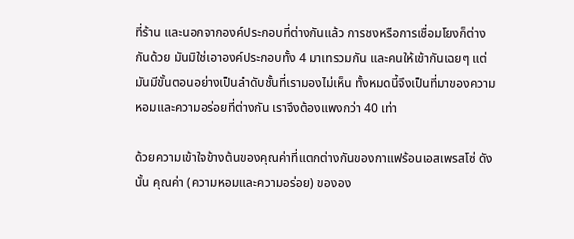ที่ร้าน และนอกจากองค์ประกอบที่ต่างกันแล้ว การชงหรือการเชื่อมโยงก็ต่างกันด้วย มันมิใช่เอาองค์ประกอบทั้ง 4 มาเทรวมกัน และคนให้เข้ากันเฉยๆ แต่มันมีขั้นตอนอย่างเป็นลำดับชั้นที่เรามองไม่เห็น ทั้งหมดนี้จึงเป็นที่มาของความหอมและความอร่อยที่ต่างกัน เราจึงต้องแพงกว่า 40 เท่า

ด้วยความเข้าใจข้างต้นของคุณค่าที่แตกต่างกันของกาแฟร้อนเอสเพรสโซ่ ดังนั้น คุณค่า (ความหอมและความอร่อย) ขององ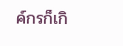ค์กรก็เกิ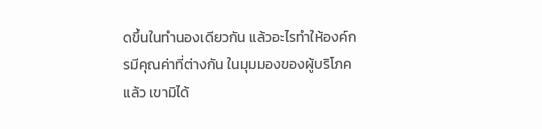ดขึ้นในทำนองเดียวกัน แล้วอะไรทำให้องค์กรมีคุณค่าที่ต่างกัน ในมุมมองของผู้บริโภคแล้ว เขามิได้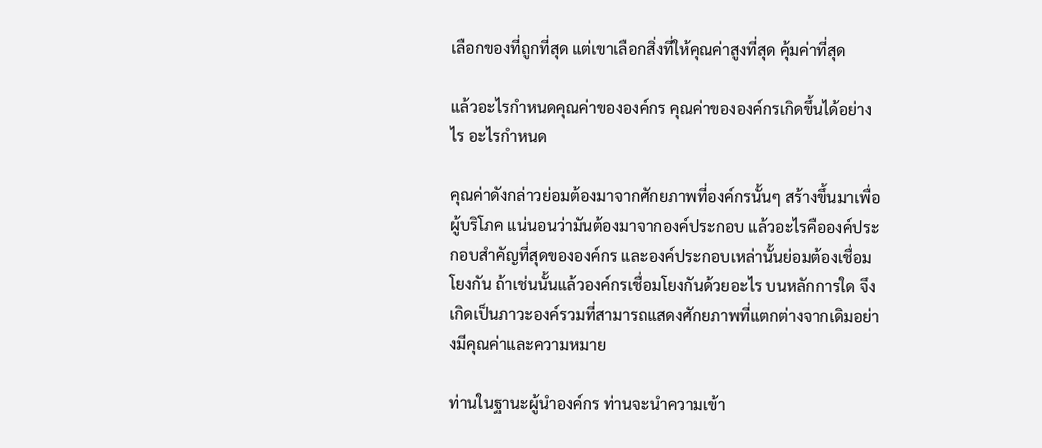เลือกของที่ถูกที่สุด แต่เขาเลือกสิ่งที่ให้คุณค่าสูงที่สุด คุ้มค่าที่สุด

แล้วอะไรกำหนดคุณค่าขององค์กร คุณค่าขององค์กรเกิดขึ้นได้อย่างไร อะไรกำหนด

คุณค่าดังกล่าวย่อมต้องมาจากศักยภาพที่องค์กรนั้นๆ สร้างขึ้นมาเพื่อผู้บริโภค แน่นอนว่ามันต้องมาจากองค์ประกอบ แล้วอะไรคือองค์ประกอบสำคัญที่สุดขององค์กร และองค์ประกอบเหล่านั้นย่อมต้องเชื่อมโยงกัน ถ้าเช่นนั้นแล้วองค์กรเชื่อมโยงกันด้วยอะไร บนหลักการใด จึงเกิดเป็นภาวะองค์รวมที่สามารถแสดงศักยภาพที่แตกต่างจากเดิมอย่างมีคุณค่าและความหมาย

ท่านในฐานะผู้นำองค์กร ท่านจะนำความเข้า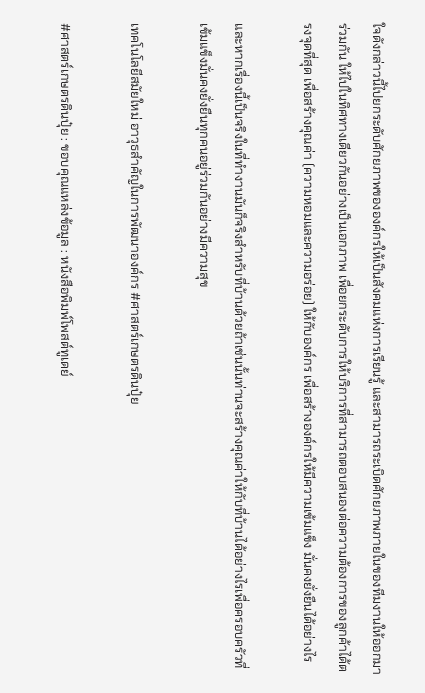ใจดังกล่าวนี้ไปยกระดับศักยภาพขององค์กรให้เป็นสังคมแห่งการเรียนรู้ และสามารถระเบิดศักยภาพภายในของทีมงานให้ออกมาร่วมกัน ให้ไปในทิศทางเดียวกันอย่างเป็นเอกภาพ เพื่อยกระดับการให้บริการที่สามารถตอบสนองต่อความต้องการของลูกค้าได้ตรงจุดที่สุด เพื่อสร้างคุณค่า (ความหอมและความอร่อย) ให้กับองค์กร เพื่อสร้างองค์กรให้มีความเข้มแข็ง มั่นคงยั่งยืนได้อย่างไร

และหากเรื่องนี้เป็นจริงในที่ทำงานมันก็จริงสำหรับที่บ้านด้วยถ้าเช่นนั้นท่านจะสร้างคุณค่าให้กับที่บ้านได้อย่างไรเพื่อครอบครัวที่เข้มแข็งมั่นคงยั่งยืนทุกคนอยู่ร่วมกันอย่างมีความสุข

เทคโนโลยีสมัยใหม่ อาวุธสำคัญในการพัฒนาองค์กร #ศาสตร์เกษตรดินปุ๋ย

#ศาสตร์เกษตรดินปุ๋ย : ขอบคุณแหล่งข้อมูล : หนังสือพิมพ์โพสต์ทูเดย์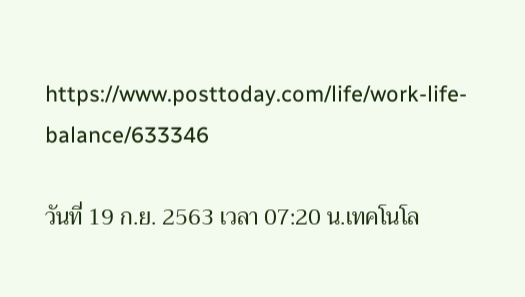https://www.posttoday.com/life/work-life-balance/633346

วันที่ 19 ก.ย. 2563 เวลา 07:20 น.เทคโนโล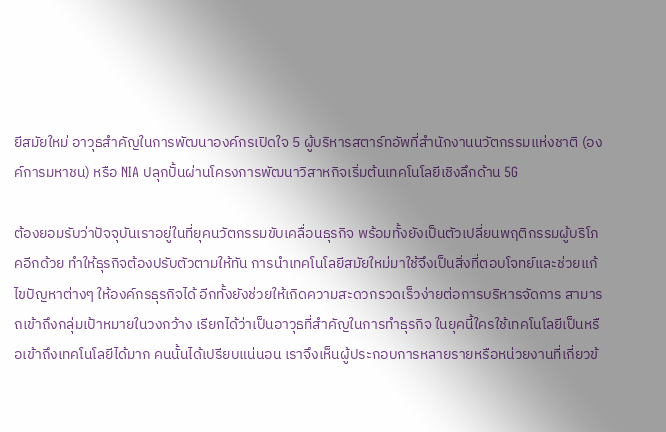ยีสมัยใหม่ อาวุธสำคัญในการพัฒนาองค์กรเปิดใจ 5 ผู้บริหารสตาร์ทอัพที่สำนักงานนวัตกรรมแห่งชาติ (องค์การมหาชน) หรือ NIA ปลุกปั้นผ่านโครงการพัฒนาวิสาหกิจเริ่มต้นเทคโนโลยีเชิงลึกด้าน 5G

ต้องยอมรับว่าปัจจุบันเราอยู่ในที่ยุคนวัตกรรมขับเคลื่อนธุรกิจ พร้อมทั้งยังเป็นตัวเปลี่ยนพฤติกรรมผู้บริโภคอีกด้วย ทำให้ธุรกิจต้องปรับตัวตามให้ทัน การนำเทคโนโลยีสมัยใหม่มาใช้จึงเป็นสิ่งที่ตอบโจทย์และช่วยแก้ไขปัญหาต่างๆ ให้องค์กรธุรกิจได้ อีกทั้งยังช่วยให้เกิดความสะดวกรวดเร็วง่ายต่อการบริหารจัดการ สามารถเข้าถึงกลุ่มเป้าหมายในวงกว้าง เรียกได้ว่าเป็นอาวุธที่สำคัญในการทำธุรกิจ ในยุคนี้ใครใช้เทคโนโลยีเป็นหรือเข้าถึงเทคโนโลยีได้มาก คนนั้นได้เปรียบแน่นอน เราจึงเห็นผู้ประกอบการหลายรายหรือหน่วยงานที่เกี่ยวข้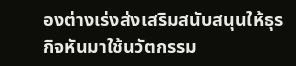องต่างเร่งส่งเสริมสนับสนุนให้ธุรกิจหันมาใช้นวัตกรรม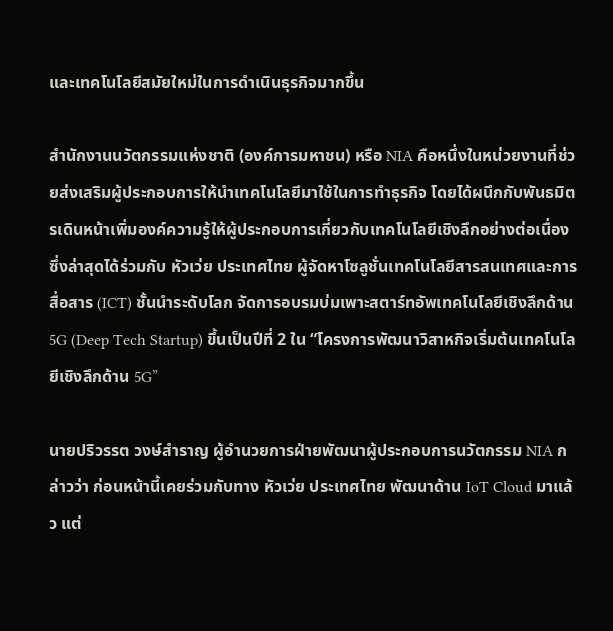และเทคโนโลยีสมัยใหม่ในการดำเนินธุรกิจมากขึ้น

สำนักงานนวัตกรรมแห่งชาติ (องค์การมหาชน) หรือ NIA คือหนึ่งในหน่วยงานที่ช่วยส่งเสริมผู้ประกอบการให้นำเทคโนโลยีมาใช้ในการทำธุรกิจ โดยได้ผนึกกับพันธมิตรเดินหน้าเพิ่มองค์ความรู้ให้ผู้ประกอบการเกี่ยวกับเทคโนโลยีเชิงลึกอย่างต่อเนื่อง ซึ่งล่าสุดได้ร่วมกับ หัวเว่ย ประเทศไทย ผู้จัดหาโซลูชั่นเทคโนโลยีสารสนเทศและการสื่อสาร (ICT) ชั้นนำระดับโลก จัดการอบรมบ่มเพาะสตาร์ทอัพเทคโนโลยีเชิงลึกด้าน 5G (Deep Tech Startup) ขึ้นเป็นปีที่ 2 ใน “โครงการพัฒนาวิสาหกิจเริ่มต้นเทคโนโลยีเชิงลึกด้าน 5G”

นายปริวรรต วงษ์สำราญ ผู้อำนวยการฝ่ายพัฒนาผู้ประกอบการนวัตกรรม NIA กล่าวว่า ก่อนหน้านี้เคยร่วมกับทาง หัวเว่ย ประเทศไทย พัฒนาด้าน IoT Cloud มาแล้ว แต่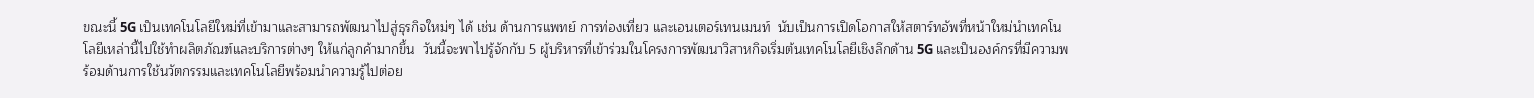ขณะนี้ 5G เป็นเทคโนโลยีใหม่ที่เข้ามาและสามารถพัฒนาไปสู่ธุรกิจใหม่ๆ ได้ เช่น ด้านการแพทย์ การท่องเที่ยว และเอนเตอร์เทนเมนท์  นับเป็นการเปิดโอกาสให้สตาร์ทอัพที่หน้าใหม่นำเทคโนโลยีเหล่านี้ไปใช้ทำผลิตภัณฑ์และบริการต่างๆ ให้แก่ลูกค้ามากขึ้น  วันนี้จะพาไปรู้จักกับ 5 ผู้บริหารที่เข้าร่วมในโครงการพัฒนาวิสาหกิจเริ่มต้นเทคโนโลยีเชิงลึกด้าน 5G และเป็นองค์กรที่มีความพร้อมด้านการใช้นวัตกรรมและเทคโนโลยีพร้อมนำความรู้ไปต่อย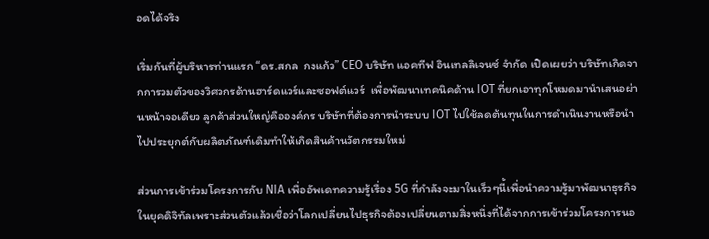อดได้จริง

เริ่มกันที่ผู้บริหารท่านแรก “ดร.สกล  กงแก้ว” CEO บริษัท แอคทีฟ อินเทลลิเจนซ์ จำกัด เปิดเผยว่า บริษัทเกิดจากการวมตัวของวิศวกรด้านฮาร์ดแวร์และซอฟต์แวร์  เพื่อพัฒนาเทคนิคด้าน IOT ที่ยกเอาทุกโหมดมานำเสนอผ่านหน้าจอเดียว ลูกค้าส่วนใหญ่คือองค์กร บริษัทที่ต้องการนำระบบ IOT ไปใช้ลดต้นทุนในการดำเนินงานหรือนำไปประยุกต์กับผลิตภัณฑ์เดิมทำให้เกิดสินค้านวัตกรรมใหม่

ส่วนการเข้าร่วมโครงการกับ NIA เพื่ออัพเดทความรู้เรื่อง 5G ที่กำลังจะมาในเร็วๆนี้เพื่อนำความรู้มาพัฒนาธุรกิจในยุคดิจิทัลเพราะส่วนตัวแล้วเชื่อว่าโลกเปลี่ยนไปธุรกิจต้องเปลี่ยนตามสิ่งหนึ่งที่ได้จากการเข้าร่วมโครงการนอ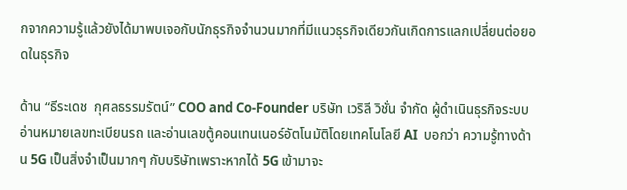กจากความรู้แล้วยังได้มาพบเจอกับนักธุรกิจจำนวนมากที่มีแนวธุรกิจเดียวกันเกิดการแลกเปลี่ยนต่อยอดในธุรกิจ

ด้าน “ธีระเดช  กุศลธรรมรัตน์” COO and Co-Founder บริษัท เวริลี วิชั่น จำกัด ผู้ดำเนินธุรกิจระบบอ่านหมายเลขทะเบียนรถ และอ่านเลขตู้คอนเทนเนอร์อัตโนมัติโดยเทคโนโลยี AI  บอกว่า ความรู้ทางด้าน 5G เป็นสิ่งจำเป็นมากๆ กับบริษัทเพราะหากได้ 5G เข้ามาจะ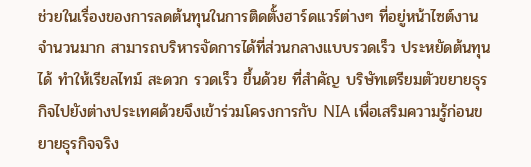ช่วยในเรื่องของการลดต้นทุนในการติดตั้งฮาร์ดแวร์ต่างๆ ที่อยู่หน้าไซต์งานจำนวนมาก สามารถบริหารจัดการได้ที่ส่วนกลางแบบรวดเร็ว ประหยัดต้นทุนได้ ทำให้เรียลไทม์ สะดวก รวดเร็ว ขึ้นด้วย ที่สำคัญ บริษัทเตรียมตัวขยายธุรกิจไปยังต่างประเทศด้วยจึงเข้าร่วมโครงการกับ NIA เพื่อเสริมความรู้ก่อนขยายธุรกิจจริง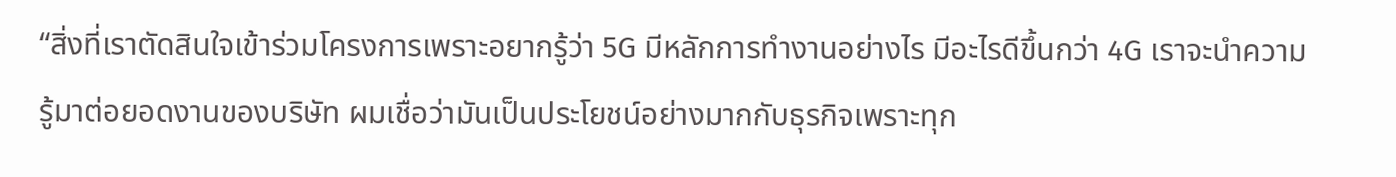“สิ่งที่เราตัดสินใจเข้าร่วมโครงการเพราะอยากรู้ว่า 5G มีหลักการทำงานอย่างไร มีอะไรดีขึ้นกว่า 4G เราจะนำความรู้มาต่อยอดงานของบริษัท ผมเชื่อว่ามันเป็นประโยชน์อย่างมากกับธุรกิจเพราะทุก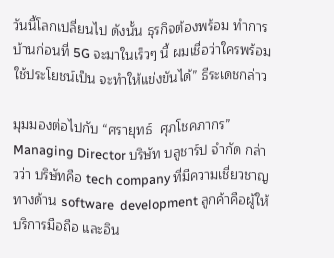วันนี้โลกเปลี่ยนไป ดังนั้น ธุรกิจต้องพร้อม ทำการบ้านก่อนที่ 5G จะมาในเร็วๆ นี้ ผมเชื่อว่าใครพร้อม ใช้ประโยชน์เป็น จะทำให้แข่งขันได้” ธีระเดชกล่าว

มุมมองต่อไปกับ “ศรายุทธ์  ศุภโชคภากร”  Managing Director บริษัท บลูชาร์ป จำกัด กล่าวว่า บริษัทคือ tech company ที่มีความเชี่ยวชาญทางด้าน software  development ลูกค้าคือผู้ให้บริการมือถือ และอิน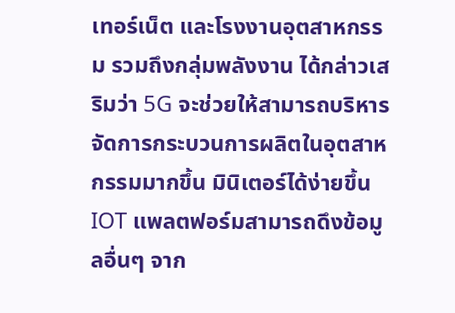เทอร์เน็ต และโรงงานอุตสาหกรรม รวมถึงกลุ่มพลังงาน ได้กล่าวเสริมว่า 5G จะช่วยให้สามารถบริหารจัดการกระบวนการผลิตในอุตสาหกรรมมากขึ้น มินิเตอร์ได้ง่ายขึ้น  IOT แพลตฟอร์มสามารถดึงข้อมูลอื่นๆ จาก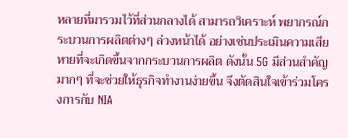หลายที่มารวมไว้ที่ส่วนกลางได้ สามารถวิเคราะห์ พยากรณ์กระบวนการผลิตต่างๆ ล่วงหน้าได้ อย่างเช่นประเมินความเสียหายที่จะเกิดขึ้นจากกระบวนการผลิต ดังนั้น 5G มีส่วนสำคัญมากๆ ที่จะช่วยให้ธุรกิจทำงานง่ายขึ้น จึงตัดสินใจเข้าร่วมโครงการกับ NIA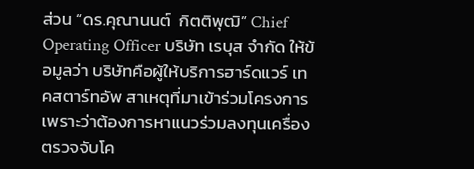ส่วน “ดร.คุณานนต์  กิตติพุฒิ” Chief  Operating Officer บริษัท เรบุส จำกัด ให้ข้อมูลว่า บริษัทคือผู้ให้บริการฮาร์ดแวร์ เทคสตาร์ทอัพ สาเหตุที่มาเข้าร่วมโครงการเพราะว่าต้องการหาแนวร่วมลงทุนเครื่องตรวจจับโค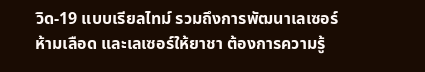วิด-19 แบบเรียลไทม์ รวมถึงการพัฒนาเลเซอร์ห้ามเลือด และเลเซอร์ให้ยาชา ต้องการความรู้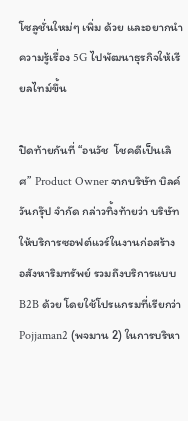โซลูชั่นใหม่ๆ เพิ่ม ด้วย และอยากนำความรู้เรื่อง 5G ไปพัฒนาธุรกิจให้เรียลไทม์ขึ้น

ปิดท้ายกันที่ “อนวัช  โชคดีเป็นเลิศ” Product Owner จากบริษัท บิลค์ วันกรุ๊ป จำกัด กล่าวทิ้งท้ายว่า บริษัทให้บริการซอฟต์แวร์ในงานก่อสร้าง อสังหาริมทรัพย์ รวมถึงบริการแบบ B2B ด้วย โดยใช้โปรแกรมที่เรียกว่า Pojjaman2 (พจมาน 2) ในการบริหา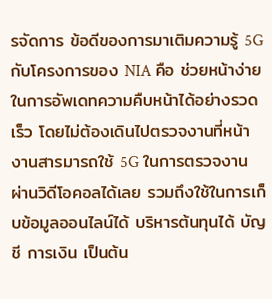รจัดการ ข้อดีของการมาเติมความรู้ 5G กับโครงการของ NIA คือ ช่วยหน้าง่ายในการอัพเดทความคืบหน้าได้อย่างรวดเร็ว โดยไม่ต้องเดินไปตรวจงานที่หน้างานสารมารถใช้ 5G ในการตรวจงานผ่านวิดีโอคอลได้เลย รวมถึงใช้ในการเก็บข้อมูลออนไลน์ได้ บริหารต้นทุนได้ บัญชี การเงิน เป็นต้น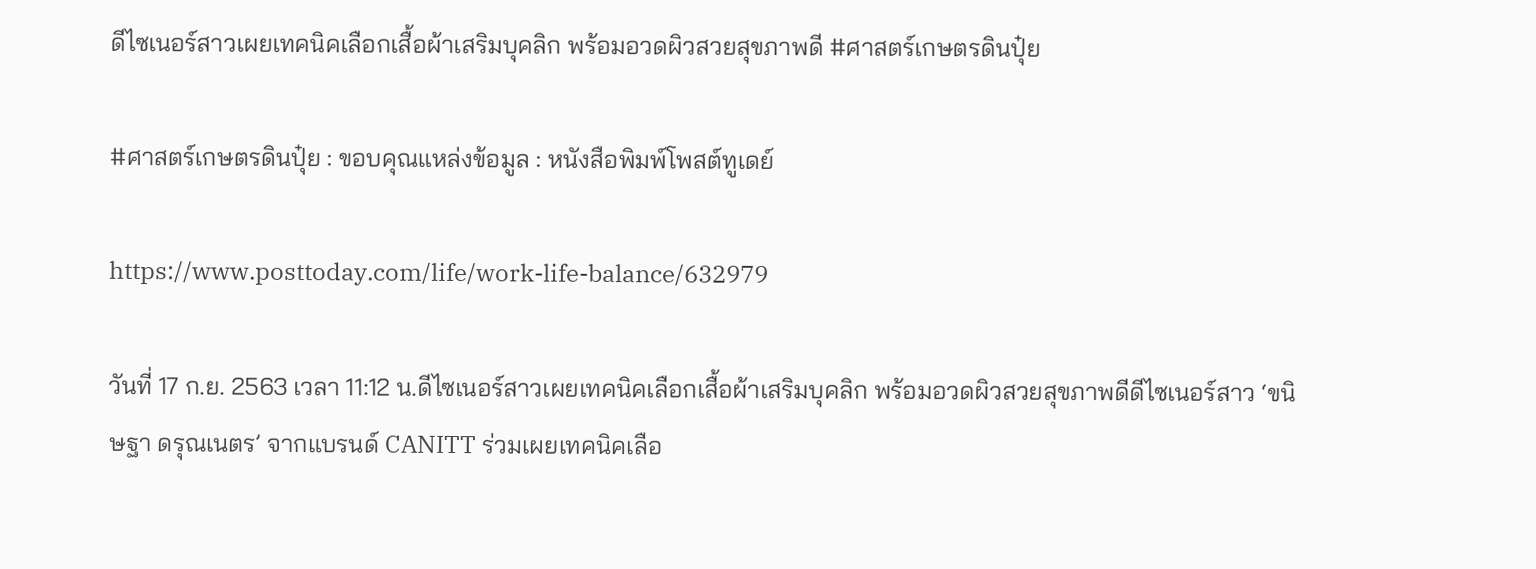ดีไซเนอร์สาวเผยเทคนิคเลือกเสื้อผ้าเสริมบุคลิก พร้อมอวดผิวสวยสุขภาพดี #ศาสตร์เกษตรดินปุ๋ย

#ศาสตร์เกษตรดินปุ๋ย : ขอบคุณแหล่งข้อมูล : หนังสือพิมพ์โพสต์ทูเดย์

https://www.posttoday.com/life/work-life-balance/632979

วันที่ 17 ก.ย. 2563 เวลา 11:12 น.ดีไซเนอร์สาวเผยเทคนิคเลือกเสื้อผ้าเสริมบุคลิก พร้อมอวดผิวสวยสุขภาพดีดีไซเนอร์สาว ‘ขนิษฐา ดรุณเนตร’ จากแบรนด์ CANITT ร่วมเผยเทคนิคเลือ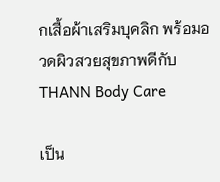กเสื้อผ้าเสริมบุคลิก พร้อมอวดผิวสวยสุขภาพดีกับ THANN Body Care

เป็น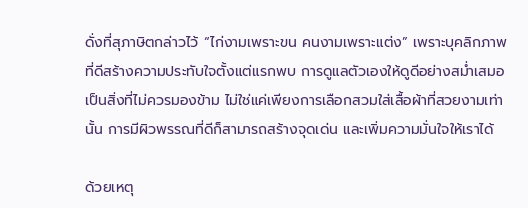ดั่งที่สุภาษิตกล่าวไว้ “ไก่งามเพราะขน คนงามเพราะแต่ง” เพราะบุคลิกภาพที่ดีสร้างความประทับใจตั้งแต่แรกพบ การดูแลตัวเองให้ดูดีอย่างสม่ำเสมอเป็นสิ่งที่ไม่ควรมองข้าม ไม่ใช่แค่เพียงการเลือกสวมใส่เสื้อผ้าที่สวยงามเท่านั้น การมีผิวพรรณที่ดีก็สามารถสร้างจุดเด่น และเพิ่มความมั่นใจให้เราได้

ด้วยเหตุ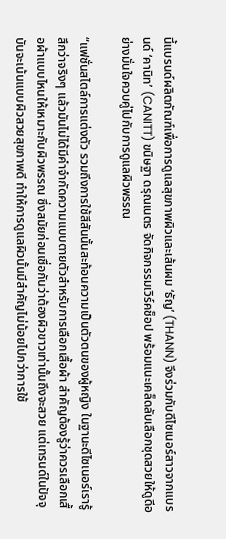นี้แบรนด์ผลิตภัณฑ์เพื่อการดูแลสุขภาพผิวและเส้นผม ‘ธัญ’ (THANN) จึงร่วมกับดีไซเนอร์สาวจากแบรนด์ ‘คานิท’ (CANITT) ขนิษฐา ดรุณเนตร จัดกิจกรรมเวิร์คช็อป พร้อมแนะเคล็ดลับเลือกชุดสวยให้ดูดีอย่างมั่นใจควบคู่ไปกับการดูแลผิวพรรณ

“แฟชั่นสไตล์การแต่งตัว รวมถึงการใช้สีสันนั้นสะท้อนความเป็นตัวตนของผู้หญิง ในฐานะดีไซเนอร์เรารู้สึกว่าจริงๆ แล้วมันไม่ได้มีคำจำกัดความแบบตายตัวสำหรับการเลือกเสื้อผ้า สำคัญต้องรู้ว่าควรเลือกเสื้อผ้าแบบไหนให้เหมาะกับผิวพรรณ ซึ่งสมัยก่อนเชื่อกันว่าต้องผิวขาวเท่านั้นถึงจะสวย แต่เทรนด์ในปัจจุบันจะเน้นแบบผิวสวยสุขภาพดี ทำให้การดูแลผิวนั้นมีสำคัญไม่น้อยไปกว่าการใช้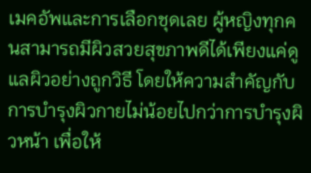เมคอัพและการเลือกชุดเลย ผู้หญิงทุกคนสามารถมีผิวสวยสุขภาพดีได้เพียงแค่ดูแลผิวอย่างถูกวิธี โดยให้ความสำคัญกับการบำรุงผิวกายไม่น้อยไปกว่าการบำรุงผิวหน้า เพื่อให้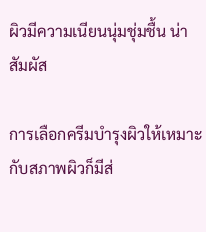ผิวมีความเนียนนุ่มชุ่มชื้น น่าสัมผัส

การเลือกครีมบำรุงผิวให้เหมาะกับสภาพผิวก็มีส่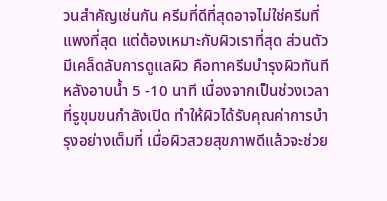วนสำคัญเช่นกัน ครีมที่ดีที่สุดอาจไม่ใช่ครีมที่แพงที่สุด แต่ต้องเหมาะกับผิวเราที่สุด ส่วนตัวมีเคล็ดลับการดูแลผิว คือทาครีมบำรุงผิวทันทีหลังอาบน้ำ 5 -10 นาที เนื่องจากเป็นช่วงเวลาที่รูขุมขนกำลังเปิด ทำให้ผิวได้รับคุณค่าการบำรุงอย่างเต็มที่ เมื่อผิวสวยสุขภาพดีแล้วจะช่วย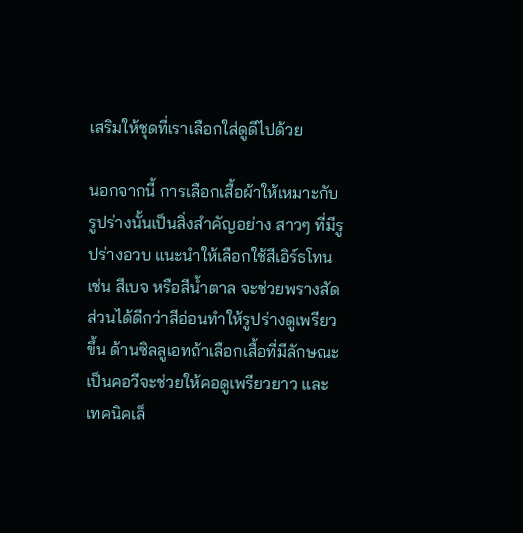เสริมให้ชุดที่เราเลือกใส่ดูดีไปด้วย

นอกจากนี้ การเลือกเสื้อผ้าให้เหมาะกับรูปร่างนั้นเป็นสิ่งสำคัญอย่าง สาวๆ ที่มีรูปร่างอวบ แนะนำให้เลือกใช้สีเอิร์ธโทน เช่น สีเบจ หรือสีน้ำตาล จะช่วยพรางสัดส่วนได้ดีกว่าสีอ่อนทำให้รูปร่างดูเพรียวขึ้น ด้านซิลลูเอทถ้าเลือกเสื้อที่มีลักษณะเป็นคอวีจะช่วยให้คอดูเพรียวยาว และเทคนิคเล็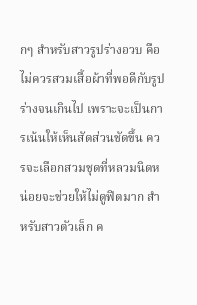กๆ สำหรับสาวรูปร่างอวบ คือไม่ควรสวมเสื้อผ้าที่พอดีกับรูปร่างจนเกินไป เพราะจะเป็นการเน้นให้เห็นสัดส่วนชัดขึ้น ควรจะเลือกสวมชุดที่หลวมนิดหน่อยจะช่วยให้ไม่ดูฟิตมาก สำหรับสาวตัวเล็ก ค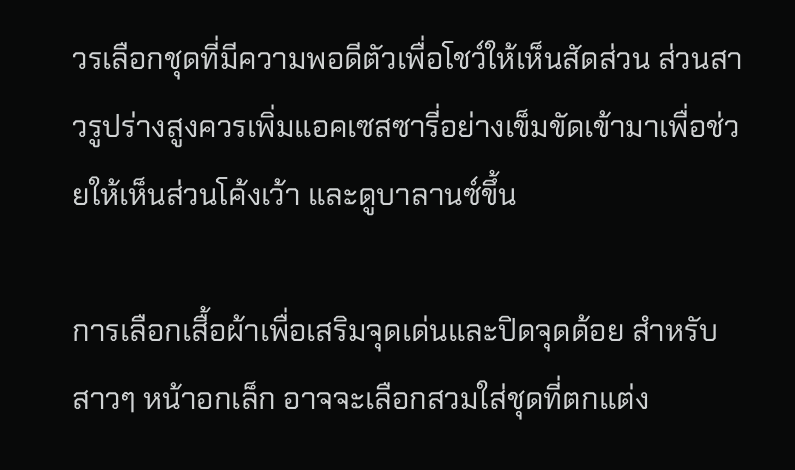วรเลือกชุดที่มีความพอดีตัวเพื่อโชว์ให้เห็นสัดส่วน ส่วนสาวรูปร่างสูงควรเพิ่มแอคเซสซารี่อย่างเข็มขัดเข้ามาเพื่อช่วยให้เห็นส่วนโค้งเว้า และดูบาลานซ์ขึ้น

การเลือกเสื้อผ้าเพื่อเสริมจุดเด่นและปิดจุดด้อย สำหรับสาวๆ หน้าอกเล็ก อาจจะเลือกสวมใส่ชุดที่ตกแต่ง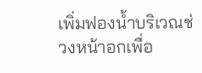เพิ่มฟองน้ำบริเวณช่วงหน้าอกเพื่อ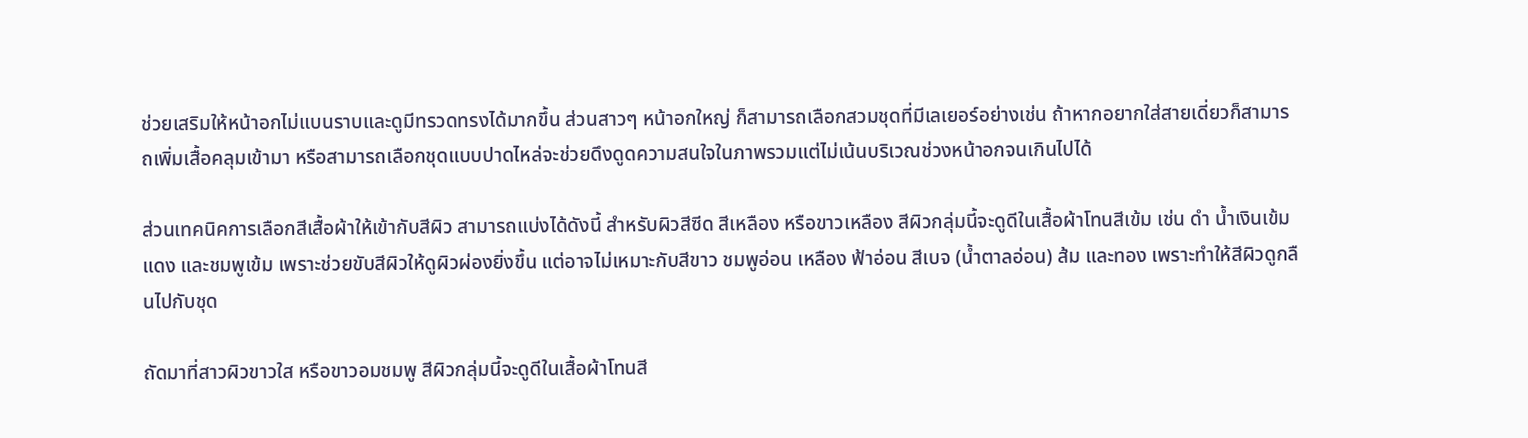ช่วยเสริมให้หน้าอกไม่แบนราบและดูมีทรวดทรงได้มากขึ้น ส่วนสาวๆ หน้าอกใหญ่ ก็สามารถเลือกสวมชุดที่มีเลเยอร์อย่างเช่น ถ้าหากอยากใส่สายเดี่ยวก็สามารถเพิ่มเสื้อคลุมเข้ามา หรือสามารถเลือกชุดแบบปาดไหล่จะช่วยดึงดูดความสนใจในภาพรวมแต่ไม่เน้นบริเวณช่วงหน้าอกจนเกินไปได้

ส่วนเทคนิคการเลือกสีเสื้อผ้าให้เข้ากับสีผิว สามารถแบ่งได้ดังนี้ สำหรับผิวสีซีด สีเหลือง หรือขาวเหลือง สีผิวกลุ่มนี้จะดูดีในเสื้อผ้าโทนสีเข้ม เช่น ดำ น้ำเงินเข้ม แดง และชมพูเข้ม เพราะช่วยขับสีผิวให้ดูผิวผ่องยิ่งขึ้น แต่อาจไม่เหมาะกับสีขาว ชมพูอ่อน เหลือง ฟ้าอ่อน สีเบจ (น้ำตาลอ่อน) ส้ม และทอง เพราะทำให้สีผิวดูกลืนไปกับชุด

ถัดมาที่สาวผิวขาวใส หรือขาวอมชมพู สีผิวกลุ่มนี้จะดูดีในเสื้อผ้าโทนสี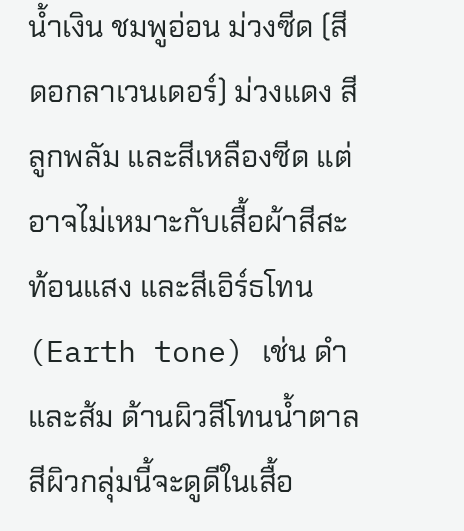น้ำเงิน ชมพูอ่อน ม่วงซีด (สีดอกลาเวนเดอร์) ม่วงแดง สีลูกพลัม และสีเหลืองซีด แต่อาจไม่เหมาะกับเสื้อผ้าสีสะท้อนแสง และสีเอิร์ธโทน (Earth tone) เช่น ดำ และส้ม ด้านผิวสีโทนน้ำตาล สีผิวกลุ่มนี้จะดูดีในเสื้อ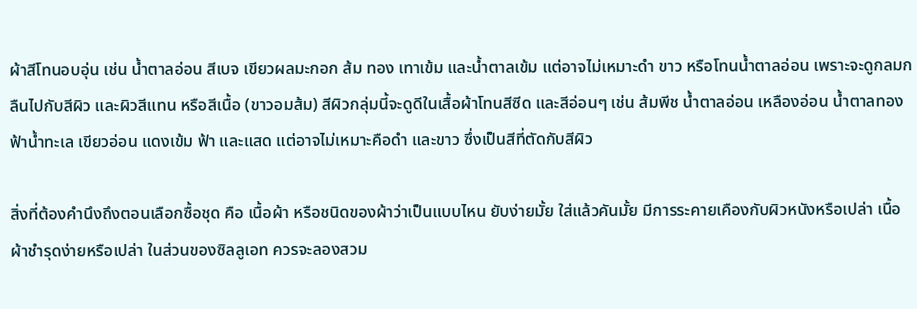ผ้าสีโทนอบอุ่น เช่น น้ำตาลอ่อน สีเบจ เขียวผลมะกอก ส้ม ทอง เทาเข้ม และน้ำตาลเข้ม แต่อาจไม่เหมาะดำ ขาว หรือโทนน้ำตาลอ่อน เพราะจะดูกลมกลืนไปกับสีผิว และผิวสีแทน หรือสีเนื้อ (ขาวอมส้ม) สีผิวกลุ่มนี้จะดูดีในเสื้อผ้าโทนสีซีด และสีอ่อนๆ เช่น ส้มพีช น้ำตาลอ่อน เหลืองอ่อน น้ำตาลทอง ฟ้าน้ำทะเล เขียวอ่อน แดงเข้ม ฟ้า และแสด แต่อาจไม่เหมาะคือดำ และขาว ซึ่งเป็นสีที่ตัดกับสีผิว

สิ่งที่ต้องคำนึงถึงตอนเลือกซื้อชุด คือ เนื้อผ้า หรือชนิดของผ้าว่าเป็นแบบไหน ยับง่ายมั้ย ใส่แล้วคันมั้ย มีการระคายเคืองกับผิวหนังหรือเปล่า เนื้อผ้าชำรุดง่ายหรือเปล่า ในส่วนของซิลลูเอท ควรจะลองสวม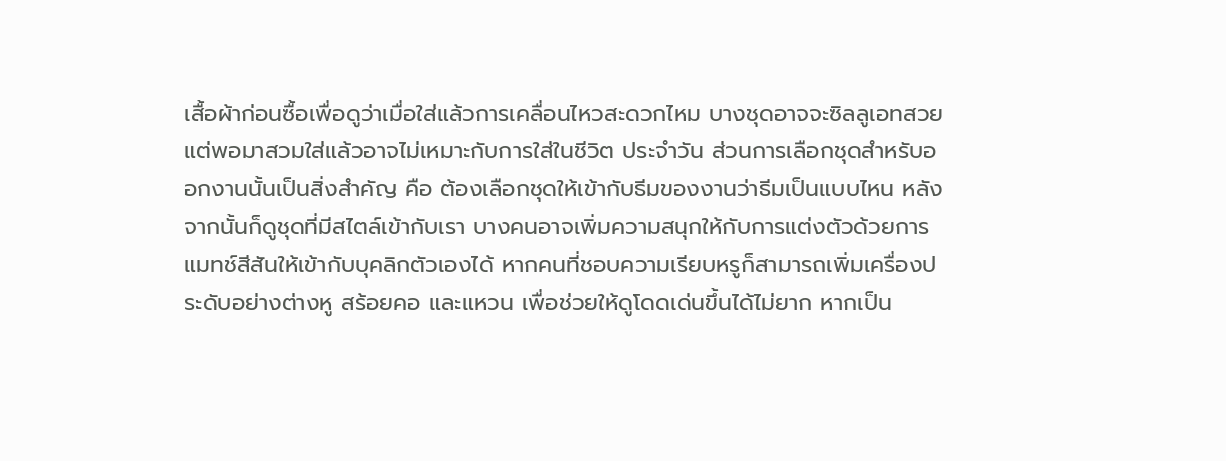เสื้อผ้าก่อนซื้อเพื่อดูว่าเมื่อใส่แล้วการเคลื่อนไหวสะดวกไหม บางชุดอาจจะซิลลูเอทสวยแต่พอมาสวมใส่แล้วอาจไม่เหมาะกับการใส่ในชีวิต ประจำวัน ส่วนการเลือกชุดสำหรับออกงานนั้นเป็นสิ่งสำคัญ คือ ต้องเลือกชุดให้เข้ากับธีมของงานว่าธีมเป็นแบบไหน หลังจากนั้นก็ดูชุดที่มีสไตล์เข้ากับเรา บางคนอาจเพิ่มความสนุกให้กับการแต่งตัวด้วยการแมทช์สีสันให้เข้ากับบุคลิกตัวเองได้ หากคนที่ชอบความเรียบหรูก็สามารถเพิ่มเครื่องประดับอย่างต่างหู สร้อยคอ และแหวน เพื่อช่วยให้ดูโดดเด่นขึ้นได้ไม่ยาก หากเป็น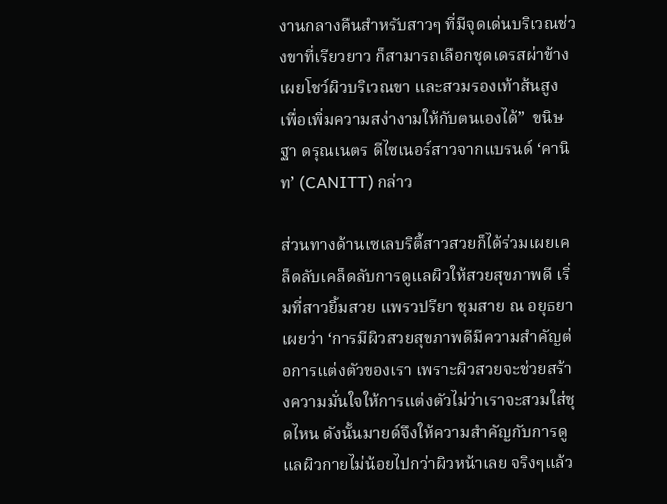งานกลางคืนสำหรับสาวๆ ที่มีจุดเด่นบริเวณช่วงขาที่เรียวยาว ก็สามารถเลือกชุดเดรสผ่าข้างเผยโชว์ผิวบริเวณขา และสวมรองเท้าส้นสูง เพื่อเพิ่มความสง่างามให้กับตนเองได้”  ขนิษฐา ดรุณเนตร ดีไซเนอร์สาวจากแบรนด์ ‘คานิท’ (CANITT) กล่าว

ส่วนทางด้านเซเลบริตี้สาวสวยก็ได้ร่วมเผยเคล็ดลับเคล็ดลับการดูแลผิวให้สวยสุขภาพดี เริ่มที่สาวยิ้มสวย แพรวปรียา ชุมสาย ณ อยุธยา เผยว่า ‘การมีผิวสวยสุขภาพดีมีความสำคัญต่อการแต่งตัวของเรา เพราะผิวสวยจะช่วยสร้างความมั่นใจให้การแต่งตัวไม่ว่าเราจะสวมใส่ชุดไหน ดังนั้นมายด์จึงให้ความสำคัญกับการดูแลผิวกายไม่น้อยไปกว่าผิวหน้าเลย จริงๆแล้ว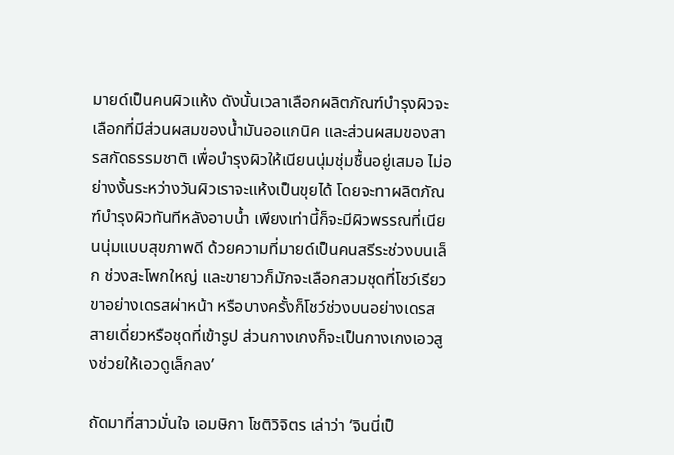มายด์เป็นคนผิวแห้ง ดังนั้นเวลาเลือกผลิตภัณฑ์บำรุงผิวจะเลือกที่มีส่วนผสมของน้ำมันออแกนิค และส่วนผสมของสารสกัดธรรมชาติ เพื่อบำรุงผิวให้เนียนนุ่มชุ่มชื้นอยู่เสมอ ไม่อย่างงั้นระหว่างวันผิวเราจะแห้งเป็นขุยได้ โดยจะทาผลิตภัณฑ์บำรุงผิวทันทีหลังอาบน้ำ เพียงเท่านี้ก็จะมีผิวพรรณที่เนียนนุ่มแบบสุขภาพดี ด้วยความที่มายด์เป็นคนสรีระช่วงบนเล็ก ช่วงสะโพกใหญ่ และขายาวก็มักจะเลือกสวมชุดที่โชว์เรียวขาอย่างเดรสผ่าหน้า หรือบางครั้งก็โชว์ช่วงบนอย่างเดรสสายเดี่ยวหรือชุดที่เข้ารูป ส่วนกางเกงก็จะเป็นกางเกงเอวสูงช่วยให้เอวดูเล็กลง’

ถัดมาที่สาวมั่นใจ เอมษิกา โชติวิจิตร เล่าว่า ‘จินนี่เป็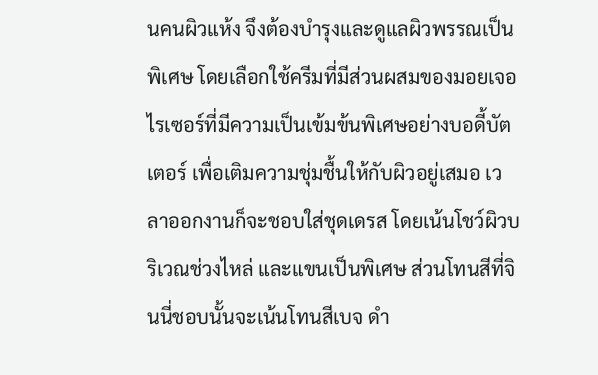นคนผิวแห้ง จึงต้องบำรุงและดูแลผิวพรรณเป็นพิเศษ โดยเลือกใช้ครีมที่มีส่วนผสมของมอยเจอไรเซอร์ที่มีความเป็นเข้มข้นพิเศษอย่างบอดี้บัตเตอร์ เพื่อเติมความชุ่มชื้นให้กับผิวอยู่เสมอ เวลาออกงานก็จะชอบใส่ชุดเดรส โดยเน้นโชว์ผิวบริเวณช่วงไหล่ และแขนเป็นพิเศษ ส่วนโทนสีที่จินนี่ชอบนั้นจะเน้นโทนสีเบจ ดำ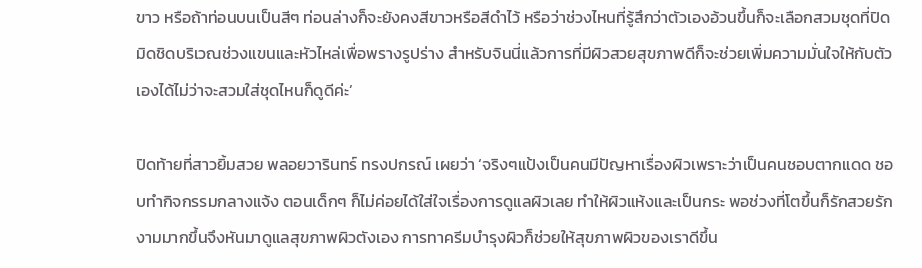ขาว หรือถ้าท่อนบนเป็นสีๆ ท่อนล่างก็จะยังคงสีขาวหรือสีดำไว้ หรือว่าช่วงไหนที่รู้สึกว่าตัวเองอ้วนขึ้นก็จะเลือกสวมชุดที่ปิดมิดชิดบริเวณช่วงแขนและหัวไหล่เพื่อพรางรูปร่าง สำหรับจินนี่แล้วการที่มีผิวสวยสุขภาพดีก็จะช่วยเพิ่มความมั่นใจให้กับตัวเองได้ไม่ว่าจะสวมใส่ชุดไหนก็ดูดีค่ะ’

ปิดท้ายที่สาวยิ้มสวย พลอยวารินทร์ ทรงปกรณ์ เผยว่า ‘จริงๆแป้งเป็นคนมีปัญหาเรื่องผิวเพราะว่าเป็นคนชอบตากแดด ชอบทำกิจกรรมกลางแจ้ง ตอนเด็กๆ ก็ไม่ค่อยได้ใส่ใจเรื่องการดูแลผิวเลย ทำให้ผิวแห้งและเป็นกระ พอช่วงที่โตขึ้นก็รักสวยรักงามมากขึ้นจึงหันมาดูแลสุขภาพผิวตังเอง การทาครีมบำรุงผิวก็ช่วยให้สุขภาพผิวของเราดีขึ้น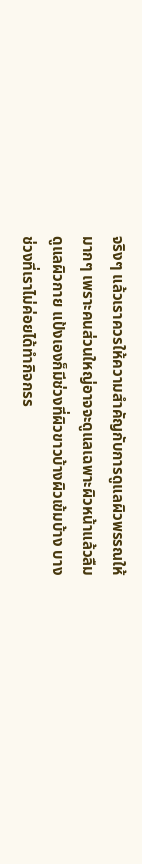จริงๆ แล้วเราควรให้ความสำคัญกับการดูแลผิวพรรณให้มากๆ เพราะคนส่วนใหญ่อาจจะดูแลเฉพาะผิวหน้าแล้วลืมดูแลผิวกาย แป้งเองก็มีช่วงที่ผิวขาวบ้างผิวเข้มบ้าง บางช่วงที่เราไม่ค่อยได้ทำกิจกรร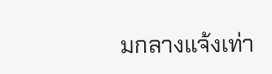มกลางแจ้งเท่า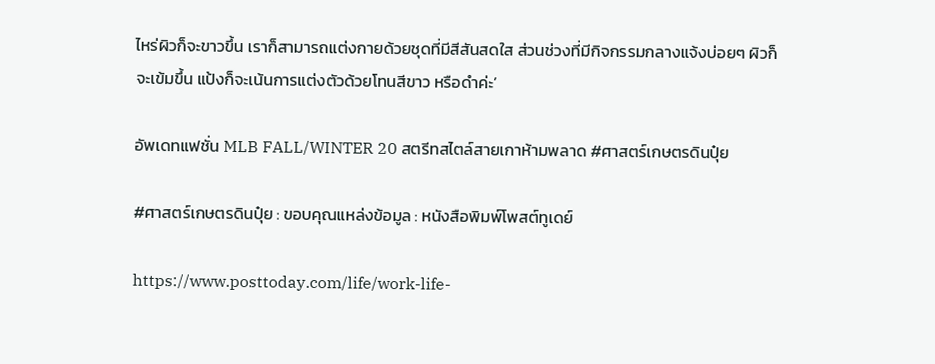ไหร่ผิวก็จะขาวขึ้น เราก็สามารถแต่งกายด้วยชุดที่มีสีสันสดใส ส่วนช่วงที่มีกิจกรรมกลางแจ้งบ่อยๆ ผิวก็จะเข้มขึ้น แป้งก็จะเน้นการแต่งตัวด้วยโทนสีขาว หรือดำค่ะ’

อัพเดทแฟชั่น MLB FALL/WINTER 20 สตรีทสไตล์สายเกาห้ามพลาด #ศาสตร์เกษตรดินปุ๋ย

#ศาสตร์เกษตรดินปุ๋ย : ขอบคุณแหล่งข้อมูล : หนังสือพิมพ์โพสต์ทูเดย์

https://www.posttoday.com/life/work-life-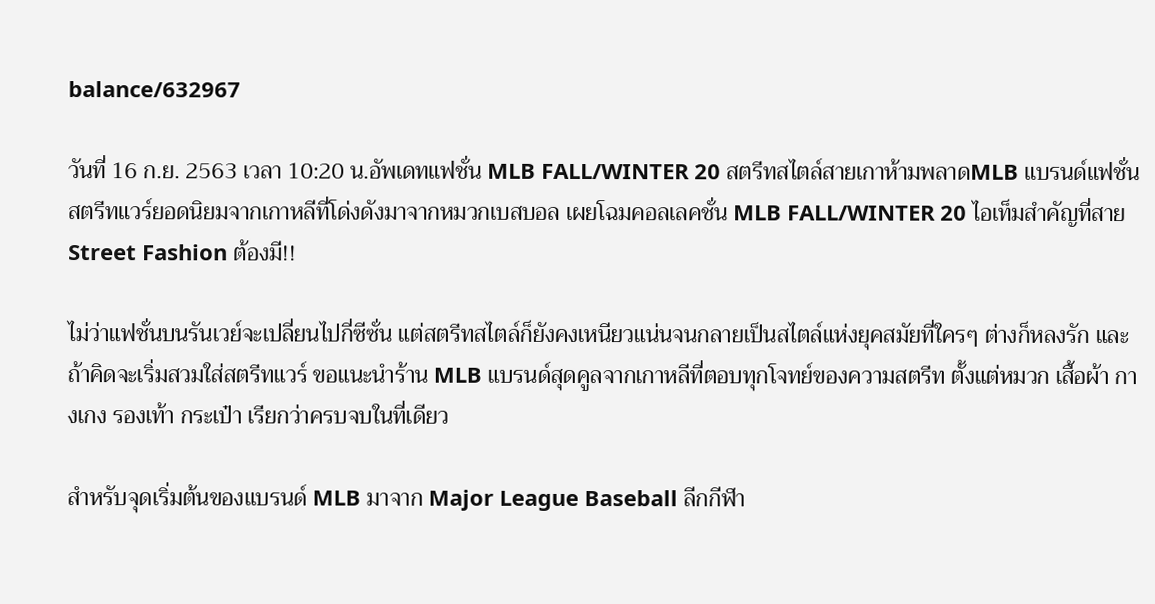balance/632967

วันที่ 16 ก.ย. 2563 เวลา 10:20 น.อัพเดทแฟชั่น MLB FALL/WINTER 20 สตรีทสไตล์สายเกาห้ามพลาดMLB แบรนด์แฟชั่นสตรีทแวร์ยอดนิยมจากเกาหลีที่โด่งดังมาจากหมวกเบสบอล เผยโฉมคอลเลคชั่น MLB FALL/WINTER 20 ไอเท็มสำคัญที่สาย Street Fashion ต้องมี!!

ไม่ว่าแฟชั่นบนรันเวย์จะเปลี่ยนไปกี่ซีซั่น แต่สตรีทสไตล์ก็ยังคงเหนียวแน่นจนกลายเป็นสไตล์แห่งยุคสมัยที่ใครๆ ต่างก็หลงรัก และถ้าคิดจะเริ่มสวมใส่สตรีทแวร์ ขอแนะนำร้าน MLB แบรนด์สุดคูลจากเกาหลีที่ตอบทุกโจทย์ของความสตรีท ตั้งแต่หมวก เสื้อผ้า กางเกง รองเท้า กระเป๋า เรียกว่าครบจบในที่เดียว

สำหรับจุดเริ่มต้นของแบรนด์ MLB มาจาก Major League Baseball ลีกกีฬา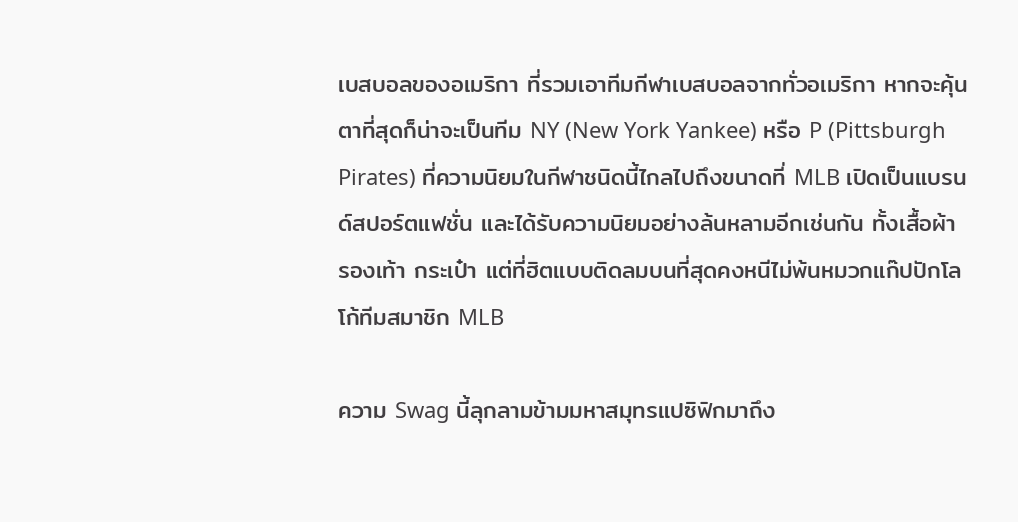เบสบอลของอเมริกา ที่รวมเอาทีมกีฬาเบสบอลจากทั่วอเมริกา หากจะคุ้นตาที่สุดก็น่าจะเป็นทีม NY (New York Yankee) หรือ P (Pittsburgh Pirates) ที่ความนิยมในกีฬาชนิดนี้ไกลไปถึงขนาดที่ MLB เปิดเป็นแบรนด์สปอร์ตแฟชั่น และได้รับความนิยมอย่างล้นหลามอีกเช่นกัน ทั้งเสื้อผ้า รองเท้า กระเป๋า แต่ที่ฮิตแบบติดลมบนที่สุดคงหนีไม่พ้นหมวกแก๊ปปักโลโก้ทีมสมาชิก MLB

ความ Swag นี้ลุกลามข้ามมหาสมุทรแปซิฟิกมาถึง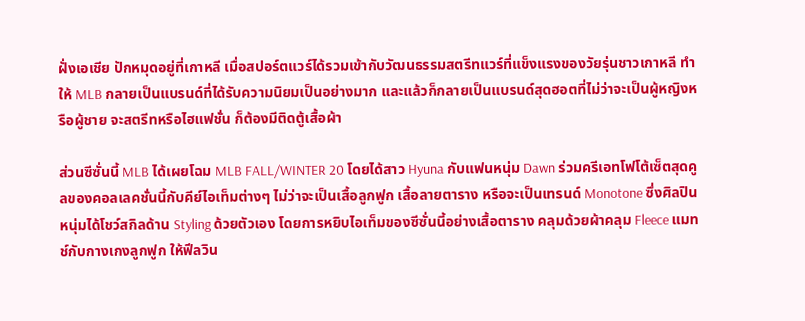ฝั่งเอเชีย ปักหมุดอยู่ที่เกาหลี เมื่อสปอร์ตแวร์ได้รวมเข้ากับวัฒนธรรมสตรีทแวร์ที่แข็งแรงของวัยรุ่นชาวเกาหลี ทำให้ MLB กลายเป็นแบรนด์ที่ได้รับความนิยมเป็นอย่างมาก และแล้วก็กลายเป็นแบรนด์สุดฮอตที่ไม่ว่าจะเป็นผู้หญิงหรือผู้ชาย จะสตรีทหรือไฮแฟชั่น ก็ต้องมีติดตู้เสื้อผ้า

ส่วนซีซั่นนี้ MLB ได้เผยโฉม MLB FALL/WINTER 20 โดยได้สาว Hyuna กับแฟนหนุ่ม Dawn ร่วมครีเอทโฟโต้เซ็ตสุดคูลของคอลเลคชั่นนี้กับคีย์ไอเท็มต่างๆ ไม่ว่าจะเป็นเสื้อลูกฟูก เสื้อลายตาราง หรือจะเป็นเทรนด์ Monotone ซึ่งศิลปินหนุ่มได้โชว์สกิลด้าน Styling ด้วยตัวเอง โดยการหยิบไอเท็มของซีซั่นนี้อย่างเสื้อตาราง คลุมด้วยผ้าคลุม Fleece แมทช์กับกางเกงลูกฟูก ให้ฟีลวิน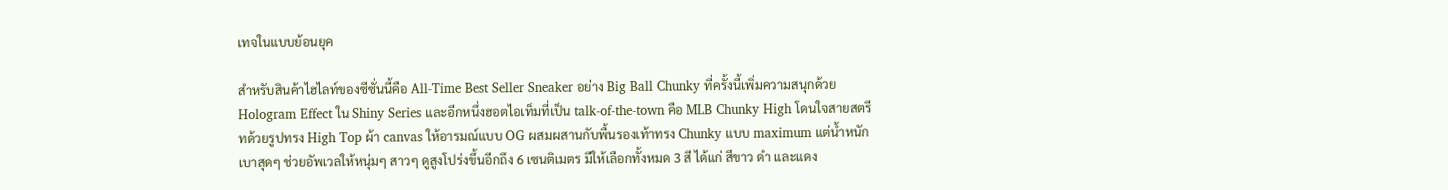เทจในแบบย้อนยุค

สำหรับสินค้าไฮไลท์ของซีซั่นนี้คือ All-Time Best Seller Sneaker อย่าง Big Ball Chunky ที่ครั้งนี้เพิ่มความสนุกด้วย Hologram Effect ใน Shiny Series และอีกหนึ่งฮอตไอเท็มที่เป็น talk-of-the-town คือ MLB Chunky High โดนใจสายสตรีทด้วยรูปทรง High Top ผ้า canvas ให้อารมณ์แบบ OG ผสมผสานกับพื้นรองเท้าทรง Chunky แบบ maximum แต่น้ำหนักเบาสุดๆ ช่วยอัพเวลให้หนุ่มๆ สาวๆ ดูสูงโปร่งขึ้นอีกถึง 6 เซนติเมตร มีให้เลือกทั้งหมด 3 สี ได้แก่ สีขาว ดำ และแดง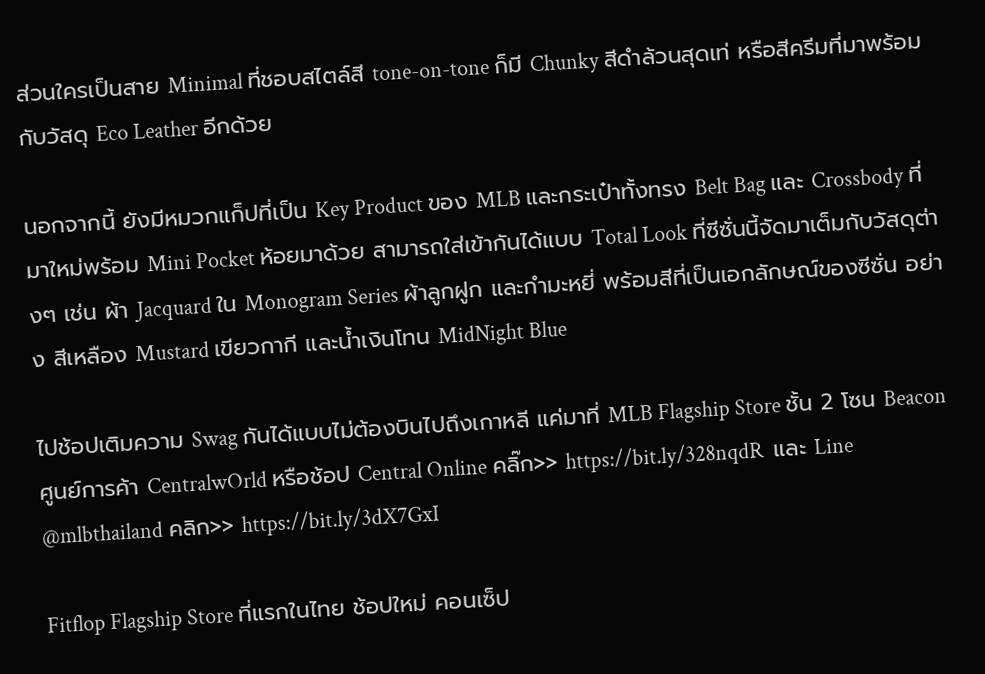ส่วนใครเป็นสาย Minimal ที่ชอบสไตล์สี tone-on-tone ก็มี Chunky สีดำล้วนสุดเท่ หรือสีครีมที่มาพร้อมกับวัสดุ Eco Leather อีกด้วย

นอกจากนี้ ยังมีหมวกแก็ปที่เป็น Key Product ของ MLB และกระเป๋าทั้งทรง Belt Bag และ Crossbody ที่มาใหม่พร้อม Mini Pocket ห้อยมาด้วย สามารถใส่เข้ากันได้แบบ Total Look ที่ซีซั่นนี้จัดมาเต็มกับวัสดุต่างๆ เช่น ผ้า Jacquard ใน Monogram Series ผ้าลูกฝูก และกำมะหยี่ พร้อมสีที่เป็นเอกลักษณ์ของซีซั่น อย่าง สีเหลือง Mustard เขียวกากี และน้ำเงินโทน MidNight Blue

ไปช้อปเติมความ Swag กันได้แบบไม่ต้องบินไปถึงเกาหลี แค่มาที่ MLB Flagship Store ชั้น 2 โซน Beacon ศูนย์การค้า CentralwOrld หรือช้อป Central Online คลิ๊ก>> https://bit.ly/328nqdR  และ Line @mlbthailand คลิก>> https://bit.ly/3dX7GxI

Fitflop Flagship Store ที่แรกในไทย ช้อปใหม่ คอนเซ็ป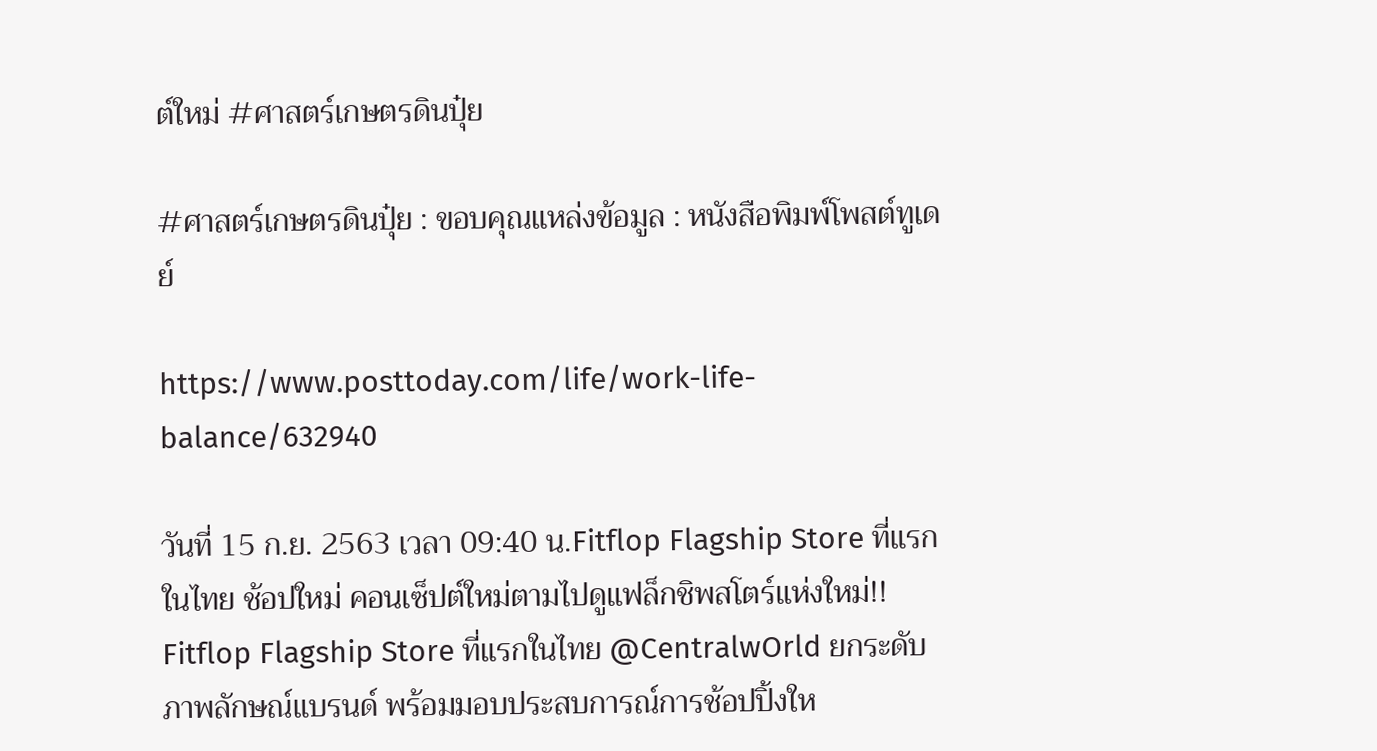ต์ใหม่ #ศาสตร์เกษตรดินปุ๋ย

#ศาสตร์เกษตรดินปุ๋ย : ขอบคุณแหล่งข้อมูล : หนังสือพิมพ์โพสต์ทูเดย์

https://www.posttoday.com/life/work-life-balance/632940

วันที่ 15 ก.ย. 2563 เวลา 09:40 น.Fitflop Flagship Store ที่แรกในไทย ช้อปใหม่ คอนเซ็ปต์ใหม่ตามไปดูแฟล็กชิพสโตร์แห่งใหม่!! Fitflop Flagship Store ที่แรกในไทย @CentralwOrld ยกระดับภาพลักษณ์แบรนด์ พร้อมมอบประสบการณ์การช้อปปิ้งให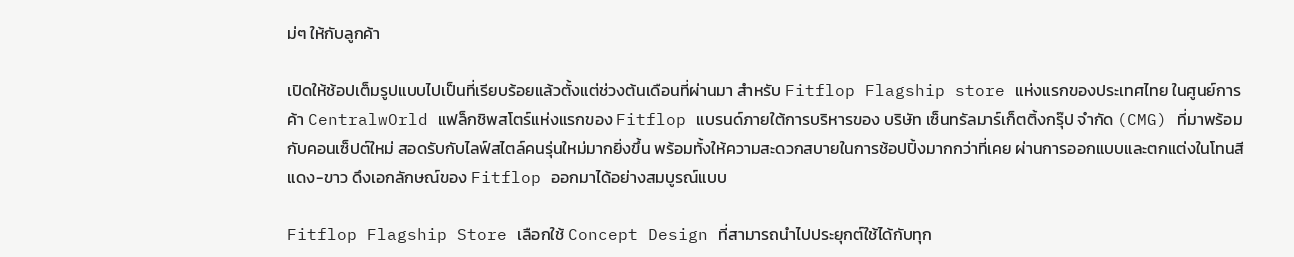ม่ๆ ให้กับลูกค้า

เปิดให้ช้อปเต็มรูปแบบไปเป็นที่เรียบร้อยแล้วตั้งแต่ช่วงต้นเดือนที่ผ่านมา สำหรับ Fitflop Flagship store แห่งแรกของประเทศไทย ในศูนย์การค้า CentralwOrld แฟล็กชิพสโตร์แห่งแรกของ Fitflop แบรนด์ภายใต้การบริหารของ บริษัท เซ็นทรัลมาร์เก็ตติ้งกรุ๊ป จำกัด (CMG) ที่มาพร้อมกับคอนเซ็ปต์ใหม่ สอดรับกับไลฟ์สไตล์คนรุ่นใหม่มากยิ่งขึ้น พร้อมทั้งให้ความสะดวกสบายในการช้อปปิ้งมากกว่าที่เคย ผ่านการออกแบบและตกแต่งในโทนสีแดง-ขาว ดึงเอกลักษณ์ของ Fitflop ออกมาได้อย่างสมบูรณ์แบบ

Fitflop Flagship Store เลือกใช้ Concept Design ที่สามารถนำไปประยุกต์ใช้ได้กับทุก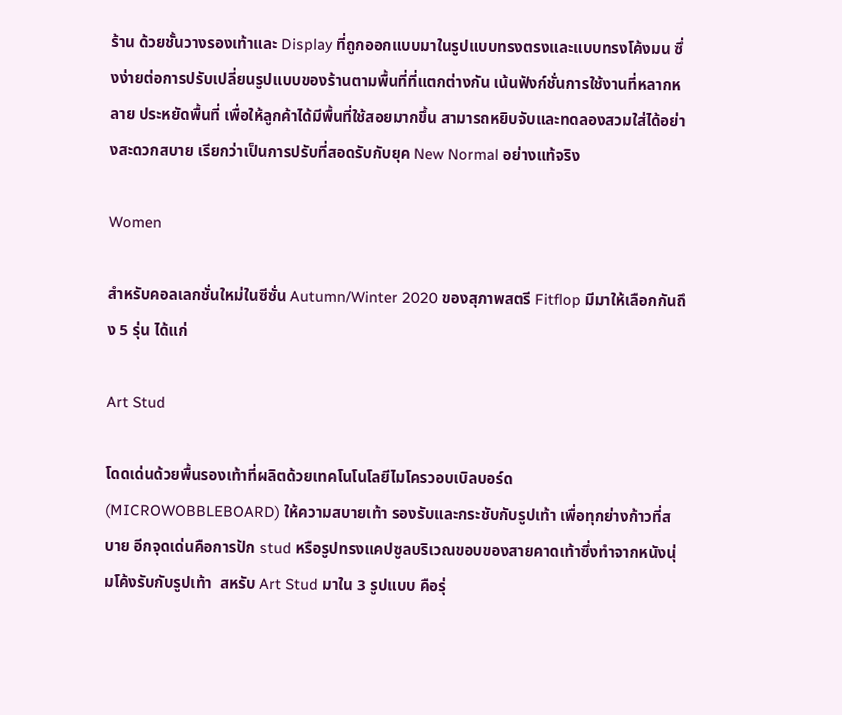ร้าน ด้วยชั้นวางรองเท้าและ Display ที่ถูกออกแบบมาในรูปแบบทรงตรงและแบบทรงโค้งมน ซึ่งง่ายต่อการปรับเปลี่ยนรูปแบบของร้านตามพื้นที่ที่แตกต่างกัน เน้นฟังก์ชั่นการใช้งานที่หลากหลาย ประหยัดพื้นที่ เพื่อให้ลูกค้าได้มีพื้นที่ใช้สอยมากขึ้น สามารถหยิบจับและทดลองสวมใส่ได้อย่างสะดวกสบาย เรียกว่าเป็นการปรับที่สอดรับกับยุค New Normal อย่างแท้จริง

Women

สำหรับคอลเลกชั่นใหม่ในซีซั่น Autumn/Winter 2020 ของสุภาพสตรี Fitflop มีมาให้เลือกกันถึง 5 รุ่น ได้แก่

Art Stud

โดดเด่นด้วยพื้นรองเท้าที่ผลิตด้วยเทคโนโนโลยีไมโครวอบเบิลบอร์ด (MICROWOBBLEBOARD) ให้ความสบายเท้า รองรับและกระชับกับรูปเท้า เพื่อทุกย่างก้าวที่สบาย อีกจุดเด่นคือการปัก stud หรือรูปทรงแคปซูลบริเวณขอบของสายคาดเท้าซึ่งทำจากหนังนุ่มโค้งรับกับรูปเท้า  สหรับ Art Stud มาใน 3 รูปแบบ คือรุ่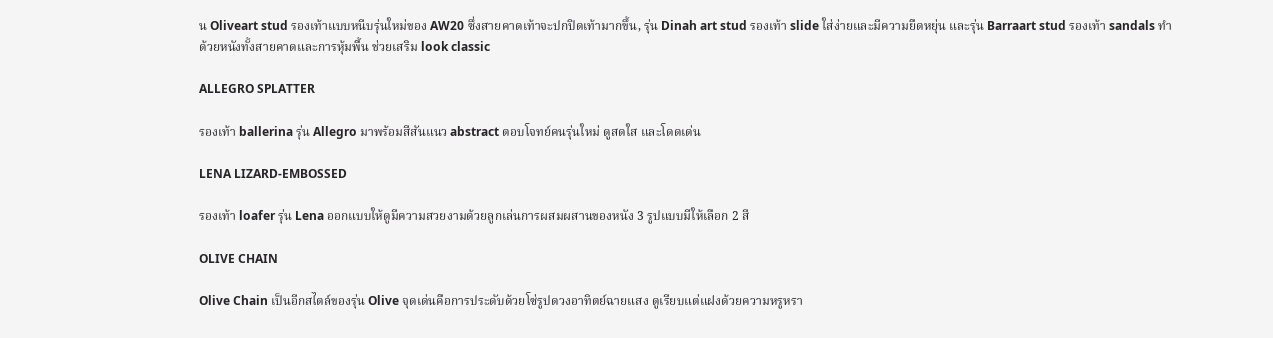น Oliveart stud รองเท้าแบบหนีบรุ่นใหม่ของ AW20 ซึ่งสายคาดเท้าจะปกปิดเท้ามากขึ้น, รุ่น Dinah art stud รองเท้า slide ใส่ง่ายและมีความยืดหยุ่น และรุ่น Barraart stud รองเท้า sandals ทำด้วยหนังทั้งสายคาดและการหุ้มพื้น ช่วยเสริม look classic

ALLEGRO SPLATTER

รองเท้า ballerina รุ่น Allegro มาพร้อมสีสันแนว abstract ตอบโจทย์คนรุ่นใหม่ ดูสดใส และโดดเด่น

LENA LIZARD-EMBOSSED

รองเท้า loafer รุ่น Lena ออกแบบให้ดูมีความสวยงามด้วยลูกเล่นการผสมผสานของหนัง 3 รูปแบบมีให้เลือก 2 สี

OLIVE CHAIN

Olive Chain เป็นอีกสไตล์ของรุ่น Olive จุดเด่นคือการประดับด้วยโซ่รูปดวงอาทิตย์ฉายแสง ดูเรียบแต่แฝงด้วยความหรูหรา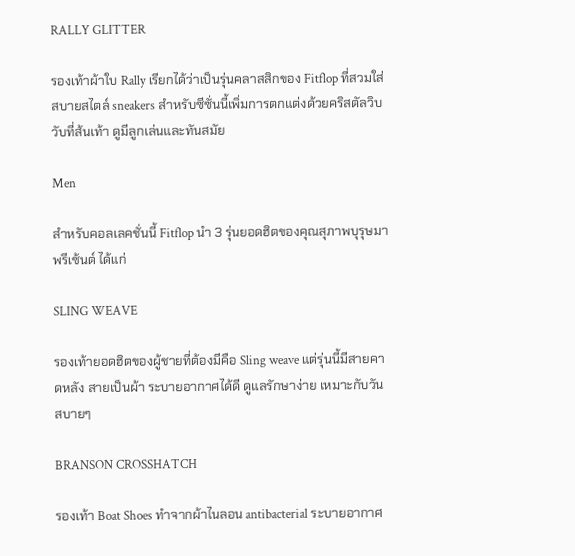RALLY GLITTER

รองเท้าผ้าใบ Rally เรียกได้ว่าเป็นรุ่นคลาสสิกของ Fitflop ที่สวมใส่สบายสไตล์ sneakers สำหรับซีซั่นนี้เพิ่มการตกแต่งด้วยคริสตัลวิบวับที่ส้นเท้า ดูมีลูกเล่นและทันสมัย

Men

สำหรับคอลเลคชั่นนี้ Fitflop นำ 3 รุ่นยอดฮิตของคุณสุภาพบุรุษมาพรีเซ้นต์ ได้แก่

SLING WEAVE

รองเท้ายอดฮิตของผู้ชายที่ต้องมีคือ Sling weave แต่รุ่นนี้มีสายคาดหลัง สายเป็นผ้า ระบายอากาศได้ดี ดูแลรักษาง่าย เหมาะกับวันสบายๆ

BRANSON CROSSHATCH

รองเท้า Boat Shoes ทำจากผ้าไนลอน antibacterial ระบายอากาศ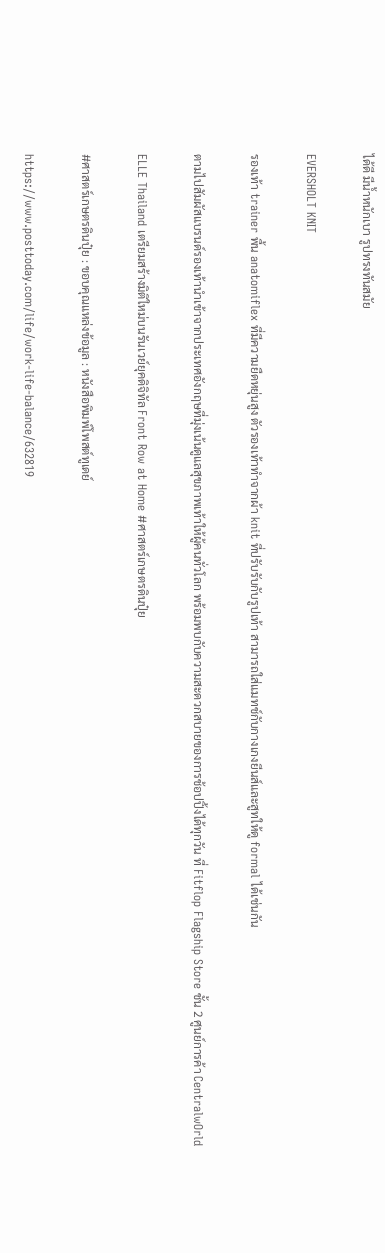ได้ดี มีน้ำหนักเบา รูปทรงทันสมัย

EVERSHOLT KNIT

รองเท้า trainer พื้น anatomiflex ที่มีความยืดหยุ่นสูง ตัวรองเท้าทำจากผ้า knit ที่ปรับรับกับรูปเท้า สามารถใส่แมทช์กับกางเกงยีนส์และสูทให้ดู formal ได้เช่นกัน

ตามไปสัมผัสแบรนด์รองเท้านำเข้าจากประเทศอังกฤษที่มุ่งเน้นดูแลสุขภาพเท้าให้ผู้คนทั่วโลก พร้อมพบกับความสะดวกสบายของการช้อปปิ้งได้ทุกวัน ที่ Fitflop Flagship Store ชั้น 2 ศูนย์การค้า CentralwOrld

ELLE Thailand เตรียมสร้างมิติใหม่บนรันเวย์ยุคดิจิทัล Front Row at Home #ศาสตร์เกษตรดินปุ๋ย

#ศาสตร์เกษตรดินปุ๋ย : ขอบคุณแหล่งข้อมูล : หนังสือพิมพ์โพสต์ทูเดย์

https://www.posttoday.com/life/work-life-balance/632819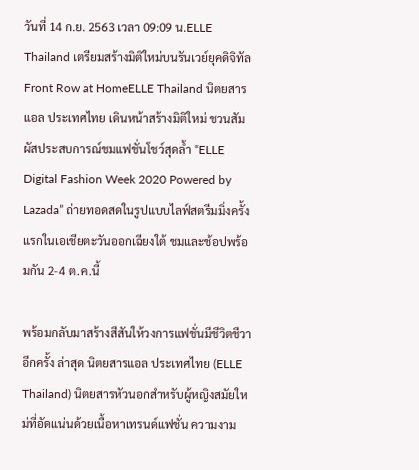วันที่ 14 ก.ย. 2563 เวลา 09:09 น.ELLE Thailand เตรียมสร้างมิติใหม่บนรันเวย์ยุคดิจิทัล Front Row at HomeELLE Thailand นิตยสารแอล ประเทศไทย เดินหน้าสร้างมิติใหม่ ชวนสัมผัสประสบการณ์ชมแฟชั่นโชว์สุดล้ำ “ELLE Digital Fashion Week 2020 Powered by Lazada” ถ่ายทอดสดในรูปแบบไลฟ์สตรีมมิ่งครั้งแรกในเอเชียตะวันออกเฉียงใต้ ชมและช้อปพร้อมกัน 2-4 ต.ค.นี้

พร้อมกลับมาสร้างสีสันให้วงการแฟชั่นมีชีวิตชีวาอีกครั้ง ล่าสุด นิตยสารแอล ประเทศไทย (ELLE Thailand) นิตยสารหัวนอกสำหรับผู้หญิงสมัยใหม่ที่อัดแน่นด้วยเนื้อหาเทรนด์แฟชั่น ความงาม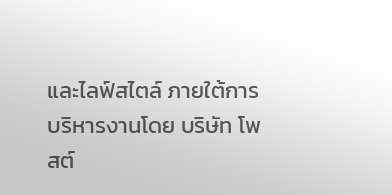และไลฟ์สไตล์ ภายใต้การบริหารงานโดย บริษัท โพสต์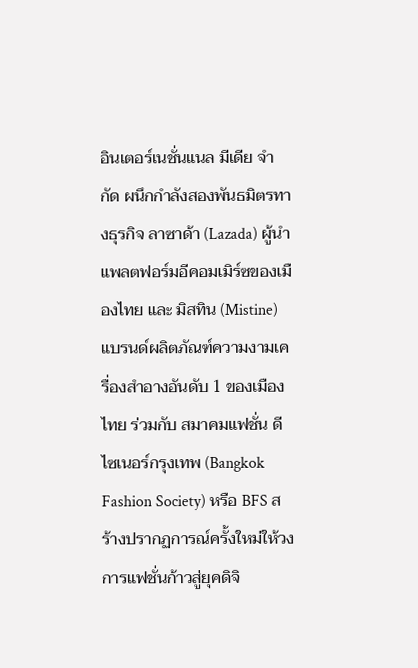อินเตอร์เนชั่นแนล มีเดีย จำกัด ผนึกกำลังสองพันธมิตรทางธุรกิจ ลาซาด้า (Lazada) ผู้นำแพลตฟอร์มอีคอมเมิร์ซของเมืองไทย และ มิสทิน (Mistine) แบรนด์ผลิตภัณฑ์ความงามเครื่องสำอางอันดับ 1 ของเมืองไทย ร่วมกับ สมาคมแฟชั่น ดีไซเนอร์กรุงเทพ (Bangkok Fashion Society) หรือ BFS สร้างปรากฏการณ์ครั้งใหม่ให้วงการแฟชั่นก้าวสู่ยุคดิจิ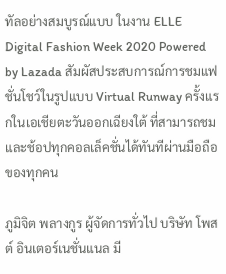ทัลอย่างสมบูรณ์แบบ ในงาน ELLE Digital Fashion Week 2020 Powered by Lazada สัมผัสประสบการณ์การชมแฟชั่นโชว์ในรูปแบบ Virtual Runway ครั้งแรกในเอเชียตะวันออกเฉียงใต้ ที่สามารถชมและช้อปทุกคอลเล็คชั่นได้ทันทีผ่านมือถือของทุกคน

ภูมิจิต พลางกูร ผู้จัดการทั่วไป บริษัท โพสต์ อินเตอร์เนชั่นแนล มี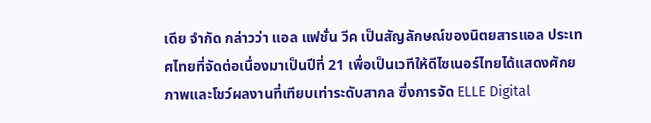เดีย จำกัด กล่าวว่า แอล แฟชั่น วีค เป็นสัญลักษณ์ของนิตยสารแอล ประเทศไทยที่จัดต่อเนื่องมาเป็นปีที่ 21 เพื่อเป็นเวทีให้ดีไซเนอร์ไทยได้แสดงศักยภาพและโชว์ผลงานที่เทียบเท่าระดับสากล ซึ่งการจัด ELLE Digital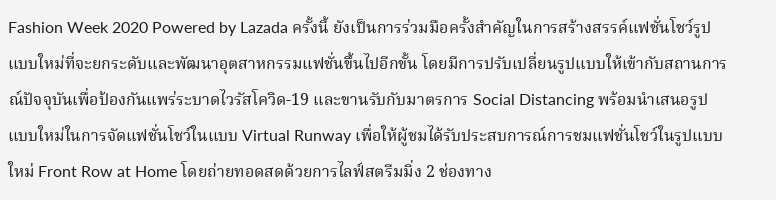Fashion Week 2020 Powered by Lazada ครั้งนี้ ยังเป็นการร่วมมือครั้งสำคัญในการสร้างสรรค์แฟชั่นโชว์รูปแบบใหม่ที่จะยกระดับและพัฒนาอุตสาหกรรมแฟชั่นขึ้นไปอีกขั้น โดยมีการปรับเปลี่ยนรูปแบบให้เข้ากับสถานการณ์ปัจจุบันเพื่อป้องกันแพร่ระบาดไวรัสโควิด-19 และขานรับกับมาตรการ Social Distancing พร้อมนำเสนอรูปแบบใหม่ในการจัดแฟชั่นโชว์ในแบบ Virtual Runway เพื่อให้ผู้ชมได้รับประสบการณ์การชมแฟชั่นโชว์ในรูปแบบใหม่ Front Row at Home โดยถ่ายทอดสดด้วยการไลฟ์สตรีมมิ่ง 2 ช่องทาง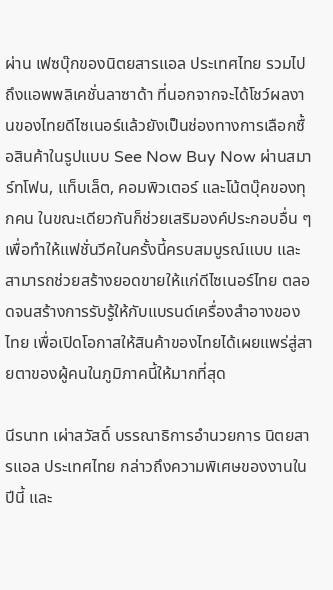ผ่าน เฟซบุ๊กของนิตยสารแอล ประเทศไทย รวมไปถึงแอพพลิเคชั่นลาซาด้า ที่นอกจากจะได้โชว์ผลงานของไทยดีไซเนอร์แล้วยังเป็นช่องทางการเลือกซื้อสินค้าในรูปแบบ See Now Buy Now ผ่านสมาร์ทโฟน, แท็บเล็ต, คอมพิวเตอร์ และโน้ตบุ๊คของทุกคน ในขณะเดียวกันก็ช่วยเสริมองค์ประกอบอื่น ๆ เพื่อทำให้แฟชั่นวีคในครั้งนี้ครบสมบูรณ์แบบ และสามารถช่วยสร้างยอดขายให้แก่ดีไซเนอร์ไทย ตลอดจนสร้างการรับรู้ให้กับแบรนด์เครื่องสำอางของไทย เพื่อเปิดโอกาสให้สินค้าของไทยได้เผยแพร่สู่สายตาของผู้คนในภูมิภาคนี้ให้มากที่สุด

นีรนาท เผ่าสวัสดิ์ บรรณาธิการอำนวยการ นิตยสารแอล ประเทศไทย กล่าวถึงความพิเศษของงานในปีนี้ และ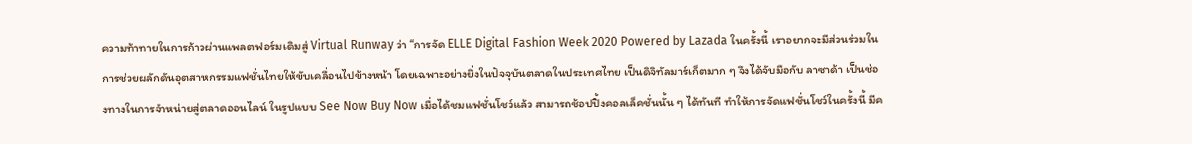ความท้าทายในการก้าวผ่านแพลตฟอร์มเดิมสู่ Virtual Runway ว่า “การจัด ELLE Digital Fashion Week 2020 Powered by Lazada ในครั้งนี้ เราอยากจะมีส่วนร่วมในการช่วยผลักดันอุตสาหกรรมแฟชั่นไทยให้ขับเคลื่อนไปข้างหน้า โดยเฉพาะอย่างยิ่งในปัจจุบันตลาดในประเทศไทย เป็นดิจิทัลมาร์เก็ตมาก ๆ จึงได้จับมือกับ ลาซาด้า เป็นช่องทางในการจำหน่ายสู่ตลาดออนไลน์ ในรูปแบบ See Now Buy Now เมื่อได้ชมแฟชั่นโชว์แล้ว สามารถช้อปปิ้งคอลเล็คชั่นนั้น ๆ ได้ทันที ทำให้การจัดแฟชั่นโชว์ในครั้งนี้ มีค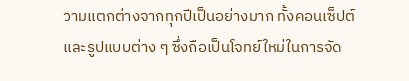วามแตกต่างจากทุกปีเป็นอย่างมาก ทั้งคอนเซ็ปต์ และรูปแบบต่าง ๆ ซึ่งถือเป็นโจทย์ใหม่ในการจัด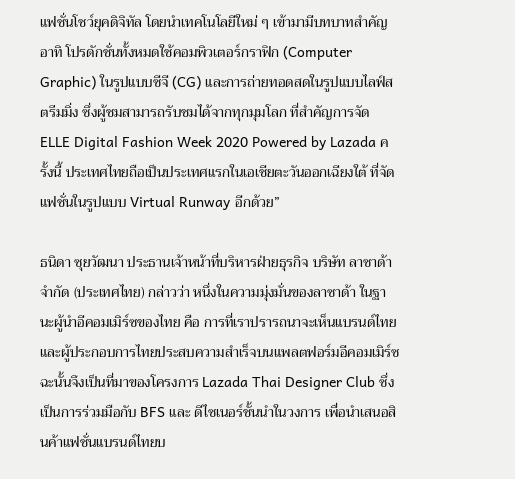แฟชั่นโชว์ยุคดิจิทัล โดยนำเทคโนโลยีใหม่ ๆ เข้ามามีบทบาทสำคัญ อาทิ โปรดักชั่นทั้งหมดใช้คอมพิวเตอร์กราฟิก (Computer Graphic) ในรูปแบบซีจี (CG) และการถ่ายทอดสดในรูปแบบไลฟ์สตรีมมิ่ง ซึ่งผู้ชมสามารถรับชมได้จากทุกมุมโลก ที่สำคัญการจัด ELLE Digital Fashion Week 2020 Powered by Lazada ครั้งนี้ ประเทศไทยถือเป็นประเทศแรกในเอเชียตะวันออกเฉียงใต้ ที่จัดแฟชั่นในรูปแบบ Virtual Runway อีกด้วย”

ธนิดา ซุยวัฒนา ประธานเจ้าหน้าที่บริหารฝ่ายธุรกิจ บริษัท ลาซาด้า จำกัด (ประเทศไทย) กล่าวว่า หนึ่งในความมุ่งมั่นของลาซาด้า ในฐานะผู้นำอีคอมเมิร์ซของไทย คือ การที่เราปรารถนาจะเห็นแบรนด์ไทย และผู้ประกอบการไทยประสบความสำเร็จบนแพลตฟอร์มอีคอมเมิร์ซ ฉะนั้นจึงเป็นที่มาของโครงการ Lazada Thai Designer Club ซึ่งเป็นการร่วมมือกับ BFS และ ดีไซเนอร์ชั้นนำในวงการ เพื่อนำเสนอสินค้าแฟชั่นแบรนด์ไทยบ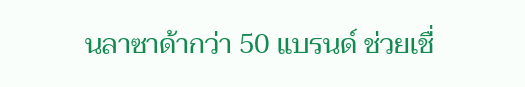นลาซาด้ากว่า 50 แบรนด์ ช่วยเชื่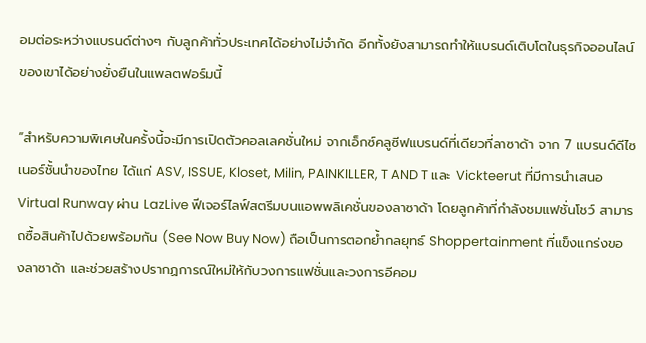อมต่อระหว่างแบรนด์ต่างๆ กับลูกค้าทั่วประเทศได้อย่างไม่จำกัด อีกทั้งยังสามารถทำให้แบรนด์เติบโตในธุรกิจออนไลน์ของเขาได้อย่างยั่งยืนในแพลตฟอร์มนี้

“สำหรับความพิเศษในครั้งนี้จะมีการเปิดตัวคอลเลคชั่นใหม่ จากเอ็กซ์คลูซีฟแบรนด์ที่เดียวที่ลาซาด้า จาก 7 แบรนด์ดีไซเนอร์ชั้นนำของไทย ได้แก่ ASV, ISSUE, Kloset, Milin, PAINKILLER, T AND T และ Vickteerut ที่มีการนำเสนอ Virtual Runway ผ่าน LazLive ฟีเจอร์ไลฟ์สตรีมบนแอพพลิเคชั่นของลาซาด้า โดยลูกค้าที่กำลังชมแฟชั่นโชว์ สามารถซื้อสินค้าไปด้วยพร้อมกัน (See Now Buy Now) ถือเป็นการตอกย้ำกลยุทธ์ Shoppertainment ที่แข็งแกร่งของลาซาด้า และช่วยสร้างปรากฏการณ์ใหม่ให้กับวงการแฟชั่นและวงการอีคอม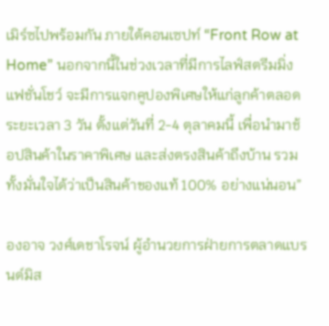เมิร์ซไปพร้อมกัน ภายใต้คอนเซปท์ “Front Row at Home” นอกจากนี้ในช่วงเวลาที่มีการไลฟ์สตรีมมิ่ง แฟชั่นโชว์ จะมีการแจกคูปองพิเศษให้แก่ลูกค้าตลอดระยะเวลา 3 วัน ตั้งแต่วันที่ 2-4 ตุลาคมนี้ เพื่อนำมาช้อปสินค้าในราคาพิเศษ และส่งตรงสินค้าถึงบ้าน รวมทั้งมั่นใจได้ว่าเป็นสินค้าของแท้ 100% อย่างแน่นอน”

องอาจ วงศ์เดชาโรจน์ ผู้อำนวยการฝ่ายการตลาดแบรนด์มิส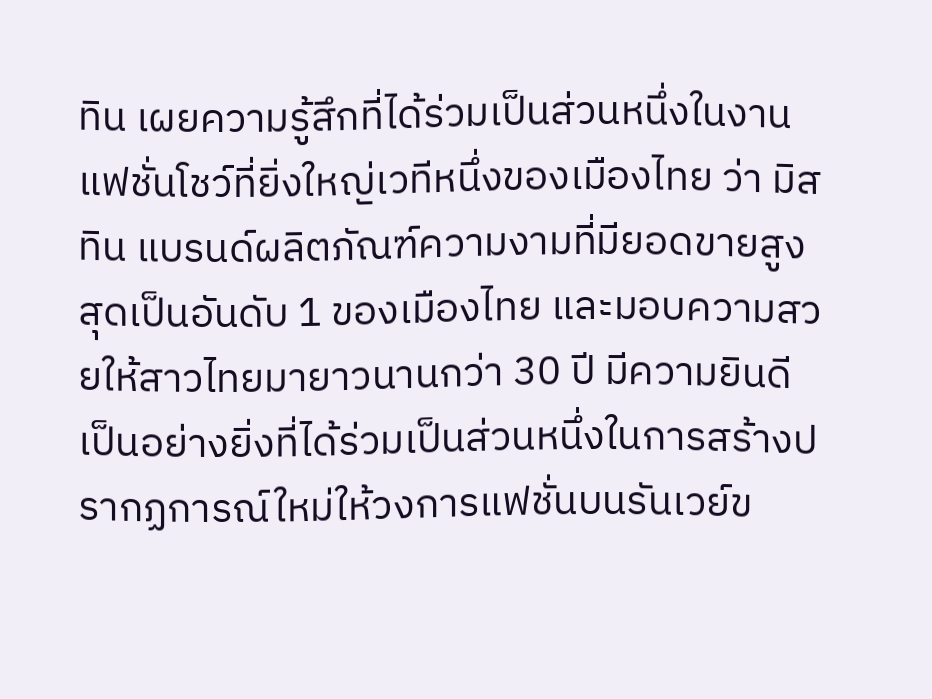ทิน เผยความรู้สึกที่ได้ร่วมเป็นส่วนหนึ่งในงานแฟชั่นโชว์ที่ยิ่งใหญ่เวทีหนึ่งของเมืองไทย ว่า มิสทิน แบรนด์ผลิตภัณฑ์ความงามที่มียอดขายสูงสุดเป็นอันดับ 1 ของเมืองไทย และมอบความสวยให้สาวไทยมายาวนานกว่า 30 ปี มีความยินดีเป็นอย่างยิ่งที่ได้ร่วมเป็นส่วนหนึ่งในการสร้างปรากฏการณ์ใหม่ให้วงการแฟชั่นบนรันเวย์ข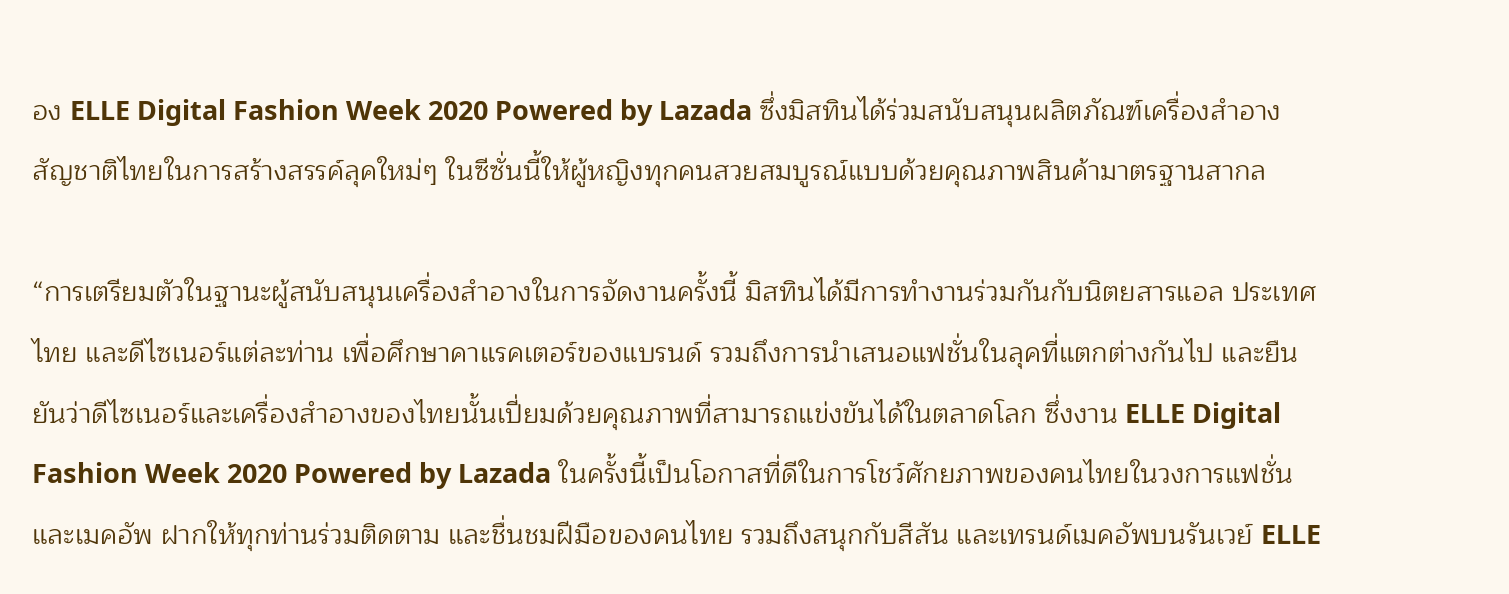อง ELLE Digital Fashion Week 2020 Powered by Lazada ซึ่งมิสทินได้ร่วมสนับสนุนผลิตภัณฑ์เครื่องสำอางสัญชาติไทยในการสร้างสรรค์ลุคใหม่ๆ ในซีซั่นนี้ให้ผู้หญิงทุกคนสวยสมบูรณ์แบบด้วยคุณภาพสินค้ามาตรฐานสากล

“การเตรียมตัวในฐานะผู้สนับสนุนเครื่องสำอางในการจัดงานครั้งนี้ มิสทินได้มีการทำงานร่วมกันกับนิตยสารแอล ประเทศไทย และดีไซเนอร์แต่ละท่าน เพื่อศึกษาคาแรคเตอร์ของแบรนด์ รวมถึงการนำเสนอแฟชั่นในลุคที่แตกต่างกันไป และยืนยันว่าดีไซเนอร์และเครื่องสำอางของไทยนั้นเปี่ยมด้วยคุณภาพที่สามารถแข่งขันได้ในตลาดโลก ซึ่งงาน ELLE Digital Fashion Week 2020 Powered by Lazada ในครั้งนี้เป็นโอกาสที่ดีในการโชว์ศักยภาพของคนไทยในวงการแฟชั่น และเมคอัพ ฝากให้ทุกท่านร่วมติดตาม และชื่นชมฝีมือของคนไทย รวมถึงสนุกกับสีสัน และเทรนด์เมคอัพบนรันเวย์ ELLE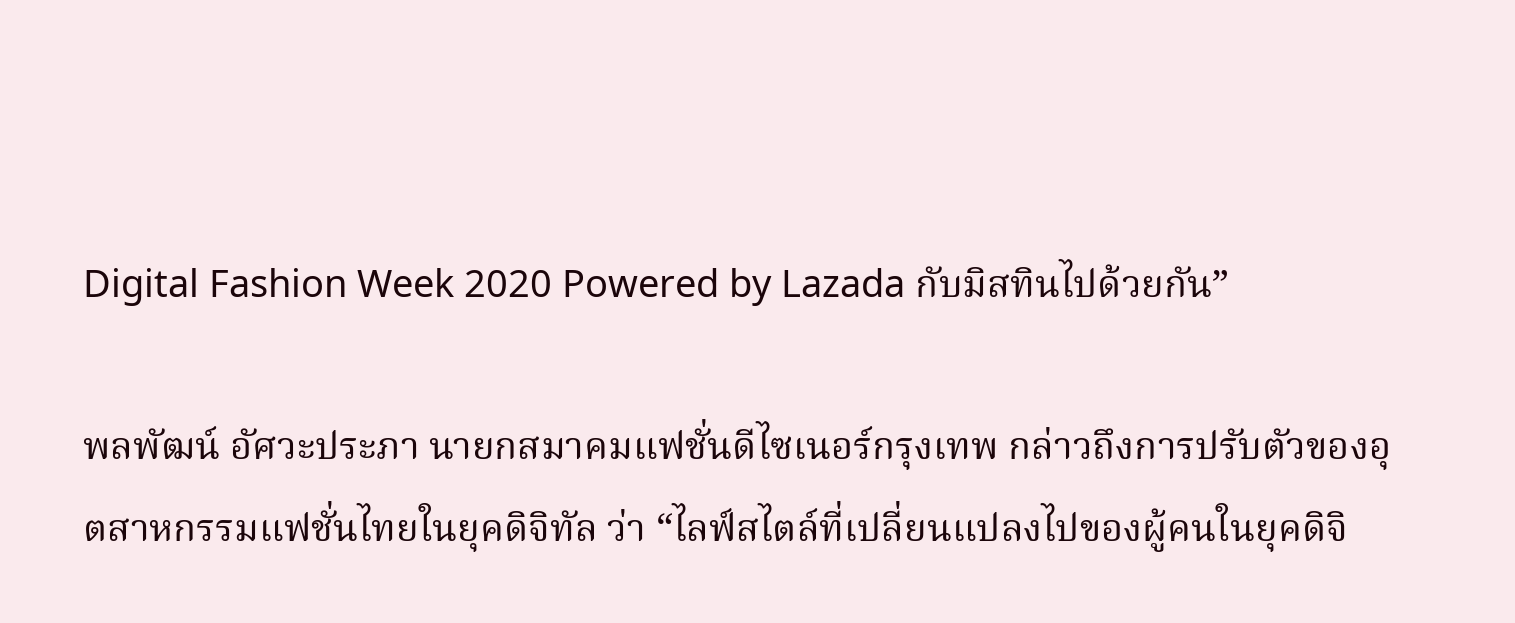Digital Fashion Week 2020 Powered by Lazada กับมิสทินไปด้วยกัน”

พลพัฒน์ อัศวะประภา นายกสมาคมแฟชั่นดีไซเนอร์กรุงเทพ กล่าวถึงการปรับตัวของอุตสาหกรรมแฟชั่นไทยในยุคดิจิทัล ว่า “ไลฟ์สไตล์ที่เปลี่ยนแปลงไปของผู้คนในยุคดิจิ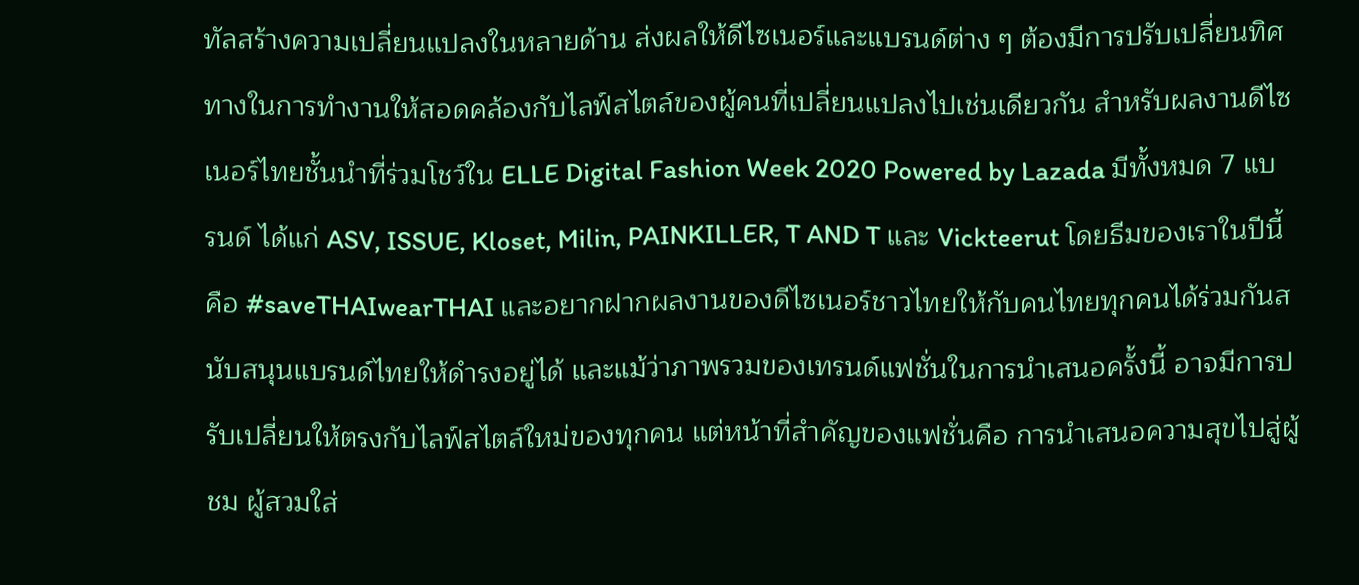ทัลสร้างความเปลี่ยนแปลงในหลายด้าน ส่งผลให้ดีไซเนอร์และแบรนด์ต่าง ๆ ต้องมีการปรับเปลี่ยนทิศทางในการทำงานให้สอดคล้องกับไลฟ์สไตล์ของผู้คนที่เปลี่ยนแปลงไปเช่นเดียวกัน สำหรับผลงานดีไซเนอร์ไทยชั้นนำที่ร่วมโชว์ใน ELLE Digital Fashion Week 2020 Powered by Lazada มีทั้งหมด 7 แบรนด์ ได้แก่ ASV, ISSUE, Kloset, Milin, PAINKILLER, T AND T และ Vickteerut โดยธีมของเราในปีนี้คือ #saveTHAIwearTHAI และอยากฝากผลงานของดีไซเนอร์ชาวไทยให้กับคนไทยทุกคนได้ร่วมกันสนับสนุนแบรนด์ไทยให้ดำรงอยู่ได้ และแม้ว่าภาพรวมของเทรนด์แฟชั่นในการนำเสนอครั้งนี้ อาจมีการปรับเปลี่ยนให้ตรงกับไลฟ์สไตล์ใหม่ของทุกคน แต่หน้าที่สำคัญของแฟชั่นคือ การนำเสนอความสุขไปสู่ผู้ชม ผู้สวมใส่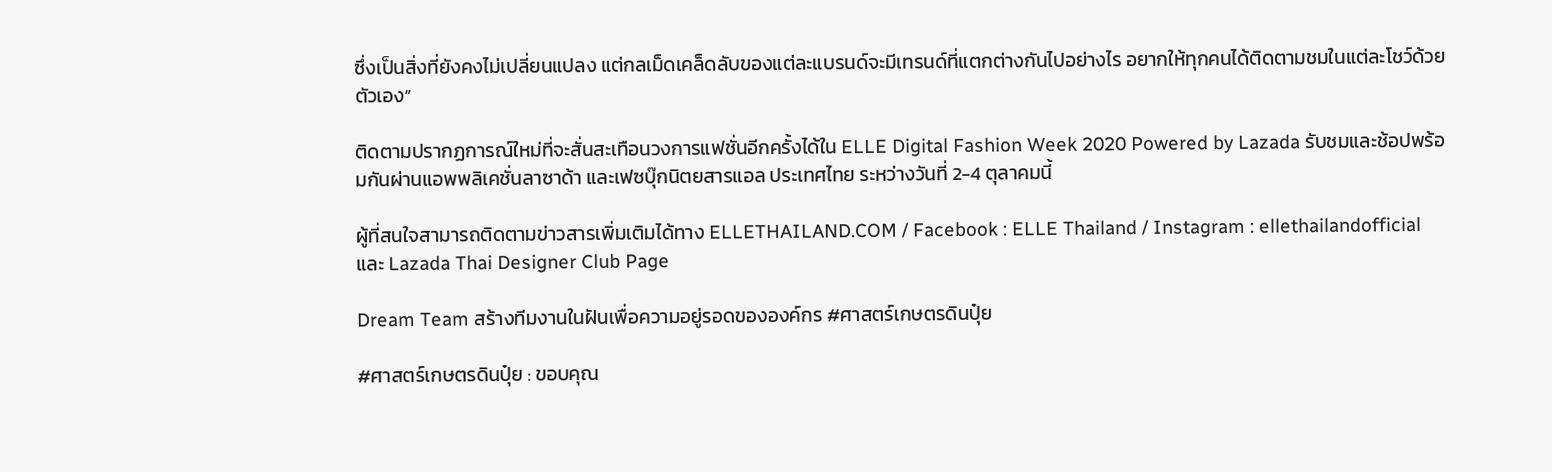ซึ่งเป็นสิ่งที่ยังคงไม่เปลี่ยนแปลง แต่กลเม็ดเคล็ดลับของแต่ละแบรนด์จะมีเทรนด์ที่แตกต่างกันไปอย่างไร อยากให้ทุกคนได้ติดตามชมในแต่ละโชว์ด้วยตัวเอง”

ติดตามปรากฏการณ์ใหม่ที่จะสั่นสะเทือนวงการแฟชั่นอีกครั้งได้ใน ELLE Digital Fashion Week 2020 Powered by Lazada รับชมและช้อปพร้อมกันผ่านแอพพลิเคชั่นลาซาด้า และเฟซบุ๊กนิตยสารแอล ประเทศไทย ระหว่างวันที่ 2-4 ตุลาคมนี้

ผู้ที่สนใจสามารถติดตามข่าวสารเพิ่มเติมได้ทาง ELLETHAILAND.COM / Facebook : ELLE Thailand / Instagram : ellethailandofficial และ Lazada Thai Designer Club Page

Dream Team สร้างทีมงานในฝันเพื่อความอยู่รอดขององค์กร #ศาสตร์เกษตรดินปุ๋ย

#ศาสตร์เกษตรดินปุ๋ย : ขอบคุณ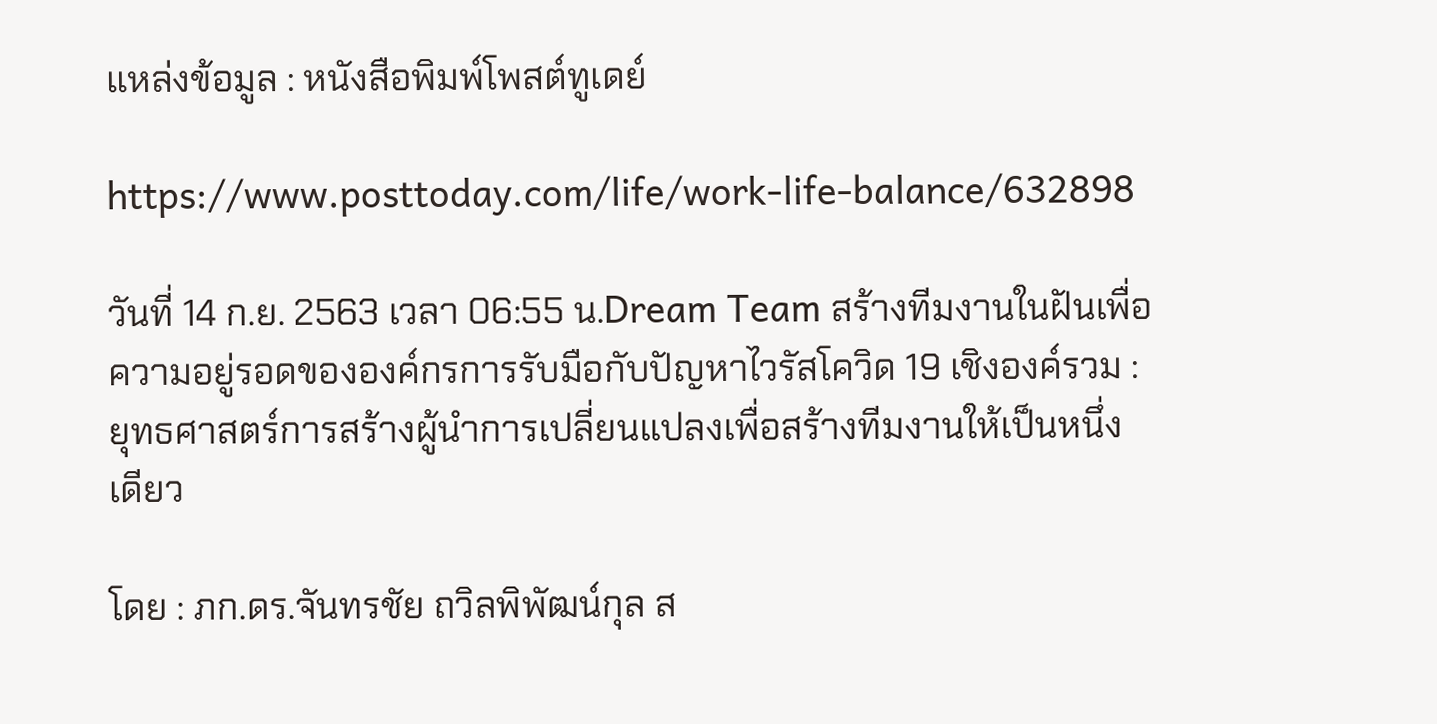แหล่งข้อมูล : หนังสือพิมพ์โพสต์ทูเดย์

https://www.posttoday.com/life/work-life-balance/632898

วันที่ 14 ก.ย. 2563 เวลา 06:55 น.Dream Team สร้างทีมงานในฝันเพื่อความอยู่รอดขององค์กรการรับมือกับปัญหาไวรัสโควิด 19 เชิงองค์รวม : ยุทธศาสตร์การสร้างผู้นำการเปลี่ยนแปลงเพื่อสร้างทีมงานให้เป็นหนึ่งเดียว

โดย : ภก.ดร.จันทรชัย ถวิลพิพัฒน์กุล ส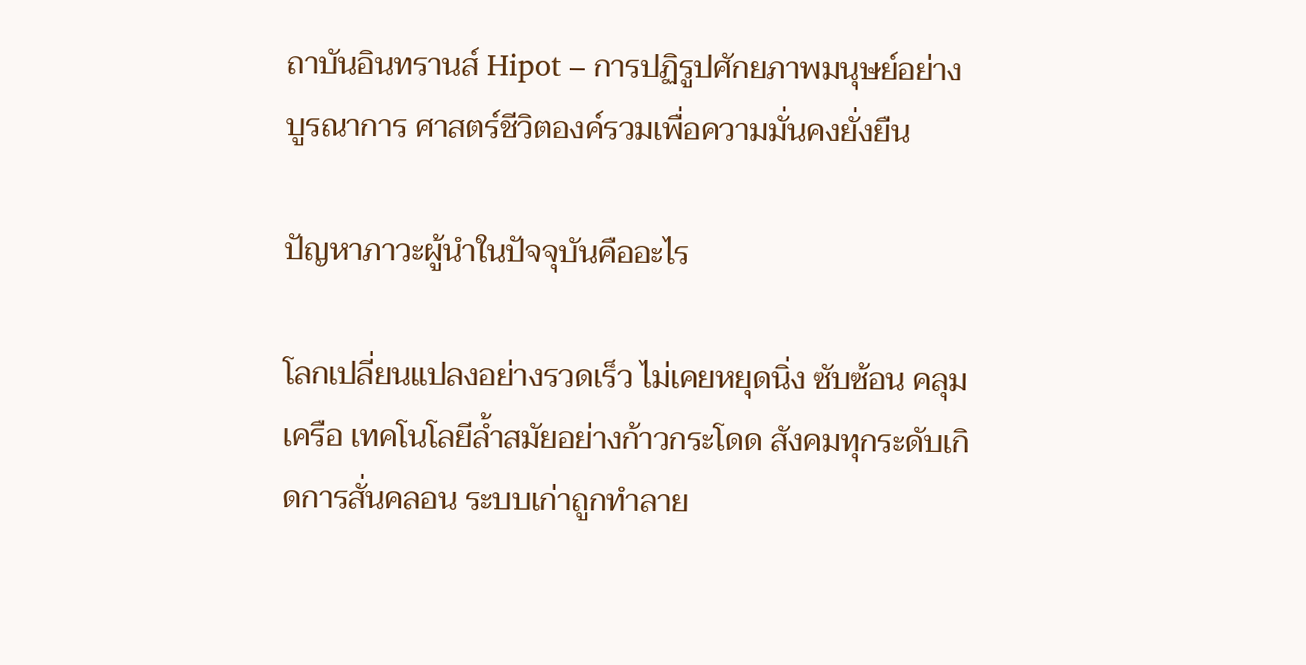ถาบันอินทรานส์ Hipot – การปฏิรูปศักยภาพมนุษย์อย่างบูรณาการ ศาสตร์ชีวิตองค์รวมเพื่อความมั่นคงยั่งยืน

ปัญหาภาวะผู้นำในปัจจุบันคืออะไร

โลกเปลี่ยนแปลงอย่างรวดเร็ว ไม่เคยหยุดนิ่ง ซับซ้อน คลุมเครือ เทคโนโลยีล้ำสมัยอย่างก้าวกระโดด สังคมทุกระดับเกิดการสั่นคลอน ระบบเก่าถูกทำลาย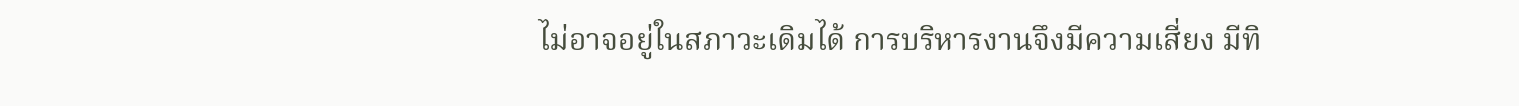ไม่อาจอยู่ในสภาวะเดิมได้ การบริหารงานจึงมีความเสี่ยง มีทิ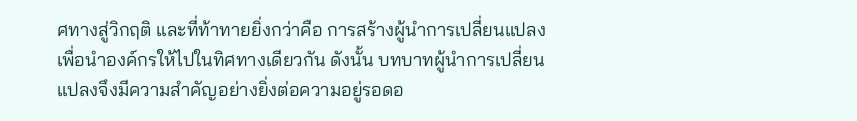ศทางสู่วิกฤติ และที่ท้าทายยิ่งกว่าคือ การสร้างผู้นำการเปลี่ยนแปลงเพื่อนำองค์กรให้ไปในทิศทางเดียวกัน ดังนั้น บทบาทผู้นำการเปลี่ยนแปลงจึงมีความสำคัญอย่างยิ่งต่อความอยู่รอดอ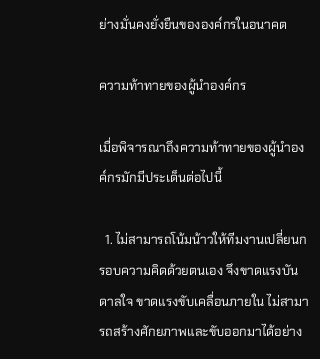ย่างมั่นคงยั่งยืนขององค์กรในอนาคต

ความท้าทายของผู้นำองค์กร

เมื่อพิจารณาถึงความท้าทายของผู้นำองค์กรมักมีประเด็นต่อไปนี้

  1. ไม่สามารถโน้มน้าวให้ทีมงานเปลี่ยนกรอบความคิดด้วยตนเอง จึงขาดแรงบันดาลใจ ขาดแรงขับเคลื่อนภายใน ไม่สามารถสร้างศักยภาพและขับออกมาได้อย่าง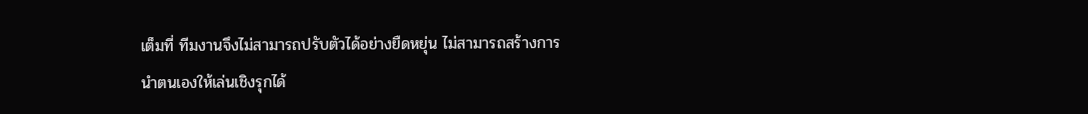เต็มที่ ทีมงานจึงไม่สามารถปรับตัวได้อย่างยืดหยุ่น ไม่สามารถสร้างการนำตนเองให้เล่นเชิงรุกได้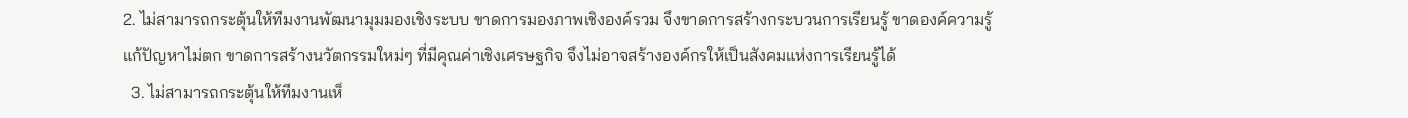2. ไม่สามารถกระตุ้นให้ทีมงานพัฒนามุมมองเชิงระบบ ขาดการมองภาพเชิงองค์รวม จึงขาดการสร้างกระบวนการเรียนรู้ ขาดองค์ความรู้ แก้ปัญหาไม่ตก ขาดการสร้างนวัตกรรมใหม่ๆ ที่มีคุณค่าเชิงเศรษฐกิจ จึงไม่อาจสร้างองค์กรให้เป็นสังคมแห่งการเรียนรู้ได้
  3. ไม่สามารถกระตุ้นให้ทีมงานเห็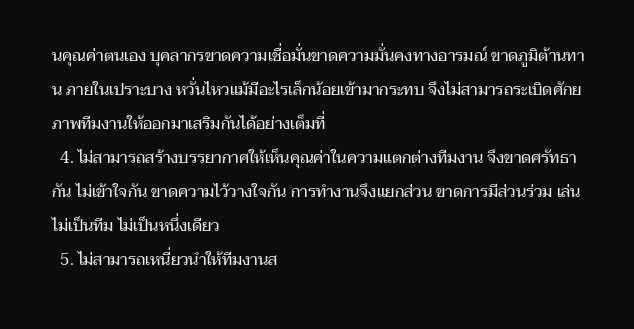นคุณค่าตนเอง บุคลากรขาดความเชื่อมั่นขาดความมั่นคงทางอารมณ์ ขาดภูมิต้านทาน ภายในเปราะบาง หวั่นไหวแม้มีอะไรเล็กน้อยเข้ามากระทบ จึงไม่สามารถระเบิดศักยภาพทีมงานให้ออกมาเสริมกันได้อย่างเต็มที่
  4. ไม่สามารถสร้างบรรยากาศให้เห็นคุณค่าในความแตกต่างทีมงาน จึงขาดศรัทธากัน ไม่เข้าใจกัน ขาดความไว้วางใจกัน การทำงานจึงแยกส่วน ขาดการมีส่วนร่วม เล่นไม่เป็นทีม ไม่เป็นหนึ่งเดียว
  5. ไม่สามารถเหนี่ยวนำให้ทีมงานส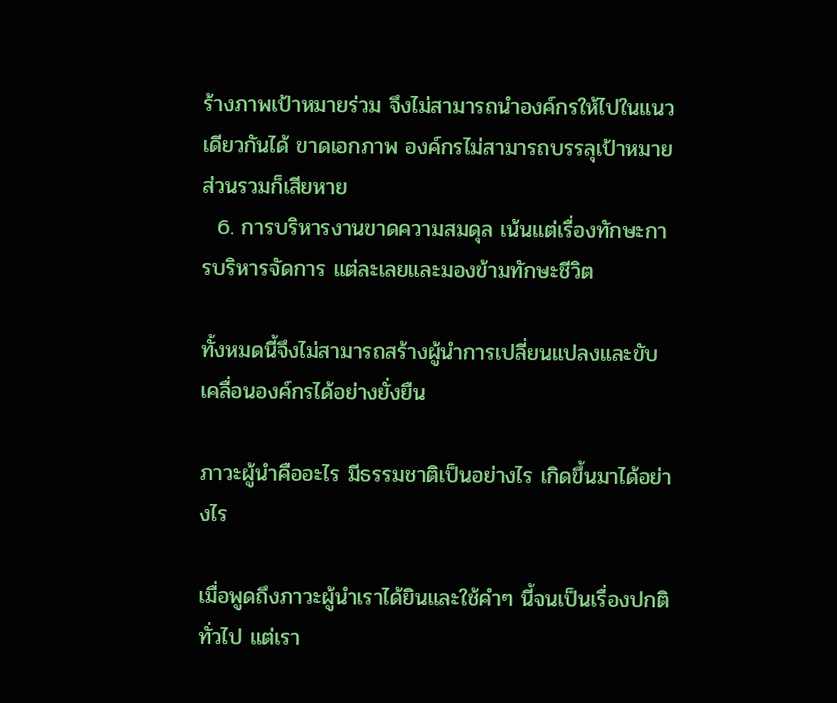ร้างภาพเป้าหมายร่วม จึงไม่สามารถนำองค์กรให้ไปในแนวเดียวกันได้ ขาดเอกภาพ องค์กรไม่สามารถบรรลุเป้าหมาย ส่วนรวมก็เสียหาย
  6. การบริหารงานขาดความสมดุล เน้นแต่เรื่องทักษะการบริหารจัดการ แต่ละเลยและมองข้ามทักษะชีวิต

ทั้งหมดนี้จึงไม่สามารถสร้างผู้นำการเปลี่ยนแปลงและขับเคลื่อนองค์กรได้อย่างยั่งยืน

ภาวะผู้นำคืออะไร มีธรรมชาติเป็นอย่างไร เกิดขึ้นมาได้อย่างไร

เมื่อพูดถึงภาวะผู้นำเราได้ยินและใช้คำๆ นี้จนเป็นเรื่องปกติทั่วไป แต่เรา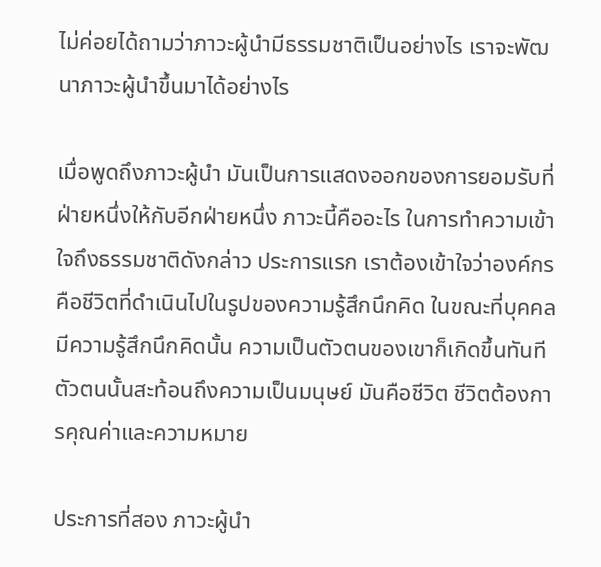ไม่ค่อยได้ถามว่าภาวะผู้นำมีธรรมชาติเป็นอย่างไร เราจะพัฒนาภาวะผู้นำขึ้นมาได้อย่างไร

เมื่อพูดถึงภาวะผู้นำ มันเป็นการแสดงออกของการยอมรับที่ฝ่ายหนึ่งให้กับอีกฝ่ายหนึ่ง ภาวะนี้คืออะไร ในการทำความเข้าใจถึงธรรมชาติดังกล่าว ประการแรก เราต้องเข้าใจว่าองค์กรคือชีวิตที่ดำเนินไปในรูปของความรู้สึกนึกคิด ในขณะที่บุคคลมีความรู้สึกนึกคิดนั้น ความเป็นตัวตนของเขาก็เกิดขึ้นทันที ตัวตนนั้นสะท้อนถึงความเป็นมนุษย์ มันคือชีวิต ชีวิตต้องการคุณค่าและความหมาย

ประการที่สอง ภาวะผู้นำ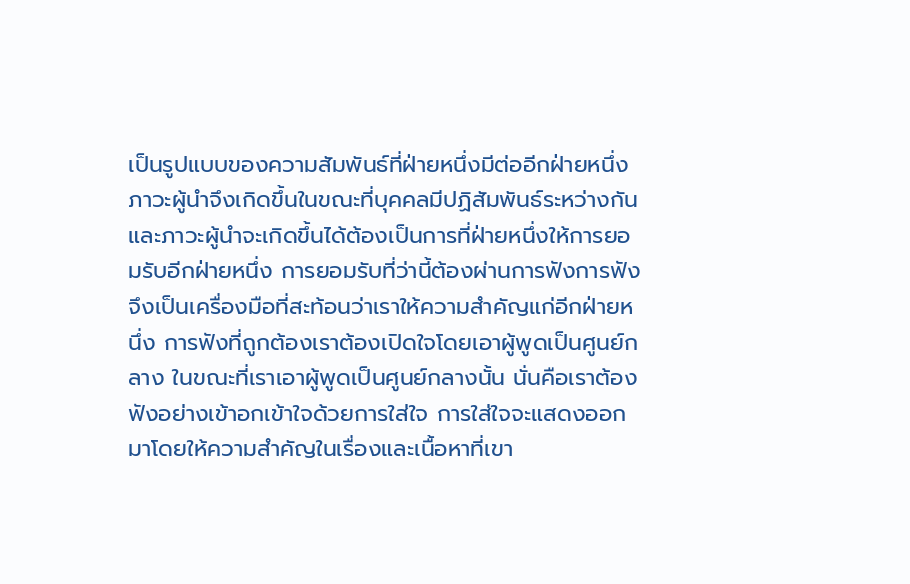เป็นรูปแบบของความสัมพันธ์ที่ฝ่ายหนึ่งมีต่ออีกฝ่ายหนึ่ง ภาวะผู้นำจึงเกิดขึ้นในขณะที่บุคคลมีปฏิสัมพันธ์ระหว่างกัน และภาวะผู้นำจะเกิดขึ้นได้ต้องเป็นการที่ฝ่ายหนึ่งให้การยอมรับอีกฝ่ายหนึ่ง การยอมรับที่ว่านี้ต้องผ่านการฟังการฟังจึงเป็นเครื่องมือที่สะท้อนว่าเราให้ความสำคัญแก่อีกฝ่ายหนึ่ง การฟังที่ถูกต้องเราต้องเปิดใจโดยเอาผู้พูดเป็นศูนย์กลาง ในขณะที่เราเอาผู้พูดเป็นศูนย์กลางนั้น นั่นคือเราต้องฟังอย่างเข้าอกเข้าใจด้วยการใส่ใจ การใส่ใจจะแสดงออกมาโดยให้ความสำคัญในเรื่องและเนื้อหาที่เขา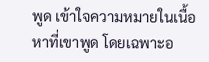พูด เข้าใจความหมายในเนื้อหาที่เขาพูด โดยเฉพาะอ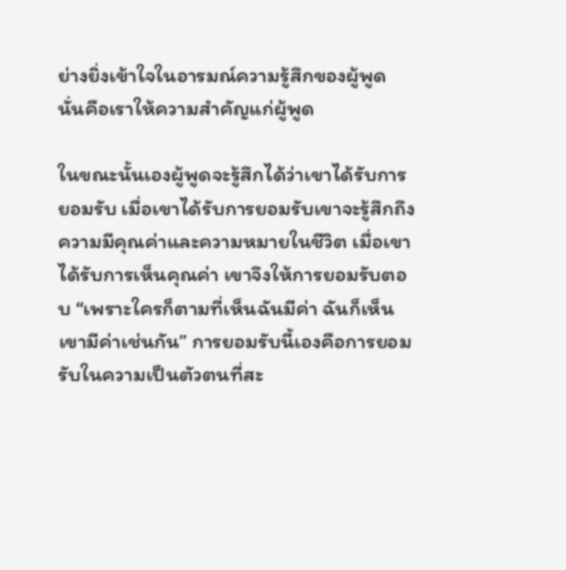ย่างยิ่งเข้าใจในอารมณ์ความรู้สึกของผู้พูด นั่นคือเราให้ความสำคัญแก่ผู้พูด

ในขณะนั้นเองผู้พูดจะรู้สึกได้ว่าเขาได้รับการยอมรับ เมื่อเขาได้รับการยอมรับเขาจะรู้สึกถึงความมีคุณค่าและความหมายในชีวิต เมื่อเขาได้รับการเห็นคุณค่า เขาจึงให้การยอมรับตอบ “เพราะใครก็ตามที่เห็นฉันมีค่า ฉันก็เห็นเขามีค่าเช่นกัน” การยอมรับนี้เองคือการยอมรับในความเป็นตัวตนที่สะ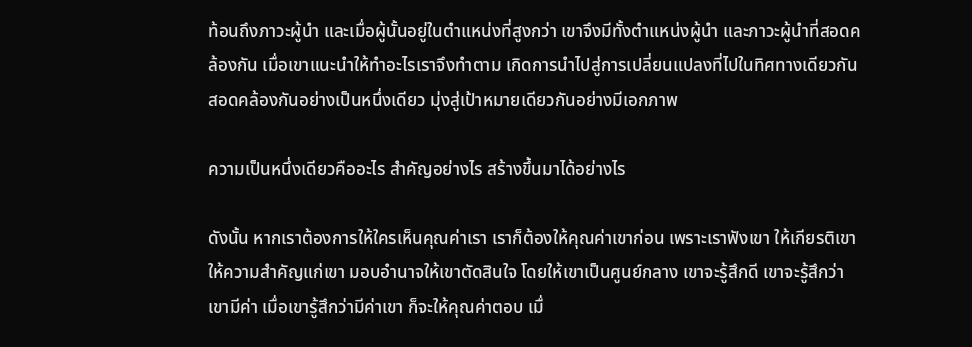ท้อนถึงภาวะผู้นำ และเมื่อผู้นั้นอยู่ในตำแหน่งที่สูงกว่า เขาจึงมีทั้งตำแหน่งผู้นำ และภาวะผู้นำที่สอดคล้องกัน เมื่อเขาแนะนำให้ทำอะไรเราจึงทำตาม เกิดการนำไปสู่การเปลี่ยนแปลงที่ไปในทิศทางเดียวกัน สอดคล้องกันอย่างเป็นหนึ่งเดียว มุ่งสู่เป้าหมายเดียวกันอย่างมีเอกภาพ

ความเป็นหนึ่งเดียวคืออะไร สำคัญอย่างไร สร้างขึ้นมาได้อย่างไร

ดังนั้น หากเราต้องการให้ใครเห็นคุณค่าเรา เราก็ต้องให้คุณค่าเขาก่อน เพราะเราฟังเขา ให้เกียรติเขา ให้ความสำคัญแก่เขา มอบอำนาจให้เขาตัดสินใจ โดยให้เขาเป็นศูนย์กลาง เขาจะรู้สึกดี เขาจะรู้สึกว่าเขามีค่า เมื่อเขารู้สึกว่ามีค่าเขา ก็จะให้คุณค่าตอบ เมื่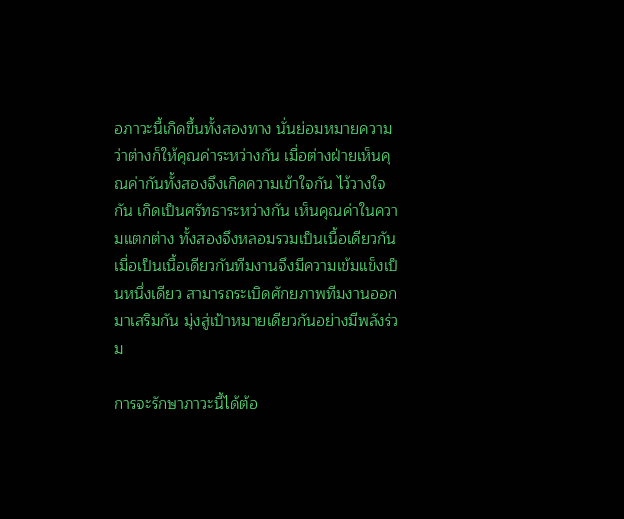อภาวะนี้เกิดขึ้นทั้งสองทาง นั่นย่อมหมายความว่าต่างก็ให้คุณค่าระหว่างกัน เมื่อต่างฝ่ายเห็นคุณค่ากันทั้งสองจึงเกิดความเข้าใจกัน ไว้วางใจกัน เกิดเป็นศรัทธาระหว่างกัน เห็นคุณค่าในความแตกต่าง ทั้งสองจึงหลอมรวมเป็นเนื้อเดียวกัน เมื่อเป็นเนื้อเดียวกันทีมงานจึงมีความเข้มแข็งเป็นหนึ่งเดียว สามารถระเบิดศักยภาพทีมงานออกมาเสริมกัน มุ่งสู่เป้าหมายเดียวกันอย่างมีพลังร่วม

การจะรักษาภาวะนี้ได้ต้อ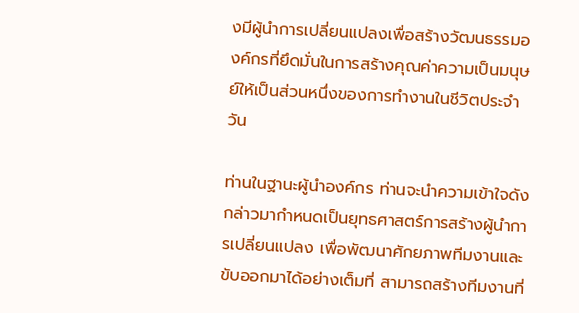งมีผู้นำการเปลี่ยนแปลงเพื่อสร้างวัฒนธรรมองค์กรที่ยึดมั่นในการสร้างคุณค่าความเป็นมนุษย์ให้เป็นส่วนหนึ่งของการทำงานในชีวิตประจำวัน

ท่านในฐานะผู้นำองค์กร ท่านจะนำความเข้าใจดังกล่าวมากำหนดเป็นยุทธศาสตร์การสร้างผู้นำการเปลี่ยนแปลง เพื่อพัฒนาศักยภาพทีมงานและขับออกมาได้อย่างเต็มที่ สามารถสร้างทีมงานที่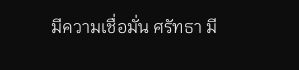มีความเชื่อมั่น ศรัทธา มี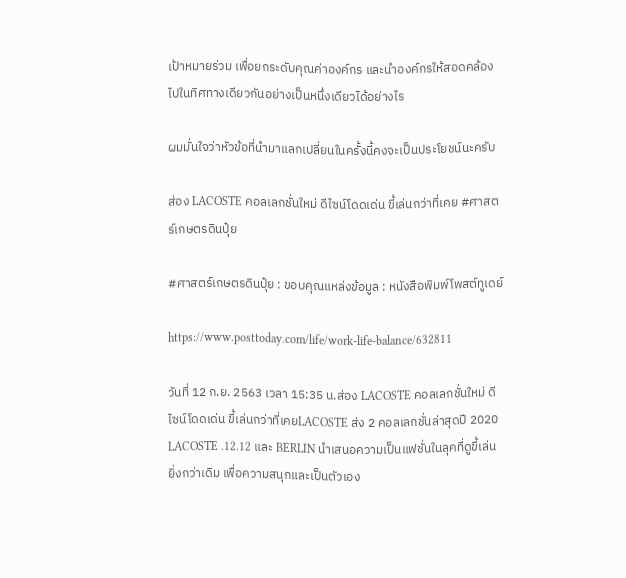เป้าหมายร่วม เพื่อยกระดับคุณค่าองค์กร และนำองค์กรให้สอดคล้องไปในทิศทางเดียวกันอย่างเป็นหนึ่งเดียวได้อย่างไร

ผมมั่นใจว่าหัวข้อที่นำมาแลกเปลี่ยนในครั้งนี้คงจะเป็นประโยชน์นะครับ

ส่อง LACOSTE คอลเลกชั่นใหม่ ดีไซน์โดดเด่น ขี้เล่นกว่าที่เคย #ศาสตร์เกษตรดินปุ๋ย

#ศาสตร์เกษตรดินปุ๋ย : ขอบคุณแหล่งข้อมูล : หนังสือพิมพ์โพสต์ทูเดย์

https://www.posttoday.com/life/work-life-balance/632811

วันที่ 12 ก.ย. 2563 เวลา 15:35 น.ส่อง LACOSTE คอลเลกชั่นใหม่ ดีไซน์โดดเด่น ขี้เล่นกว่าที่เคยLACOSTE ส่ง 2 คอลเลกชั่นล่าสุดปี 2020 LACOSTE .12.12 และ BERLIN นำเสนอความเป็นแฟชั่นในลุคที่ดูขี้เล่นยิ่งกว่าเดิม เพื่อความสนุกและเป็นตัวเอง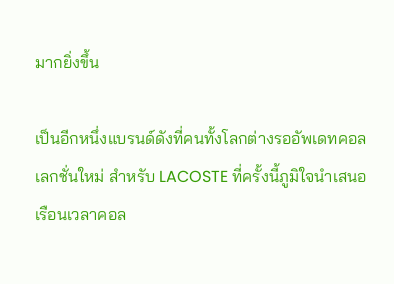มากยิ่งขึ้น

เป็นอีกหนึ่งแบรนด์ดังที่คนทั้งโลกต่างรออัพเดทคอลเลกชั่นใหม่ สำหรับ LACOSTE ที่ครั้งนี้ภูมิใจนำเสนอเรือนเวลาคอล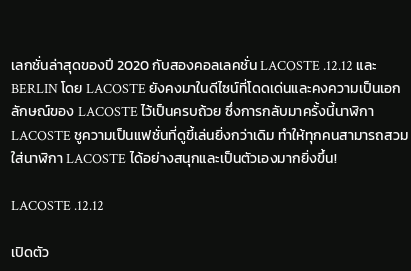เลกชั่นล่าสุดของปี 2020 กับสองคอลเลคชั่น LACOSTE .12.12 และ BERLIN โดย LACOSTE ยังคงมาในดีไซน์ที่โดดเด่นและคงความเป็นเอกลักษณ์ของ LACOSTE ไว้เป็นครบถ้วย ซึ่งการกลับมาครั้งนี้นาฬิกา LACOSTE ชูความเป็นแฟชั่นที่ดูขี้เล่นยิ่งกว่าเดิม ทำให้ทุกคนสามารถสวมใส่นาฬิกา LACOSTE ได้อย่างสนุกและเป็นตัวเองมากยิ่งขึ้น!

LACOSTE .12.12

เปิดตัว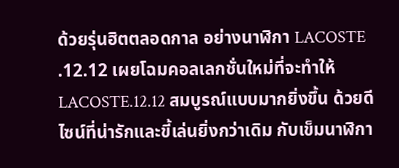ด้วยรุ่นฮิตตลอดกาล อย่างนาฬิกา LACOSTE .12.12 เผยโฉมคอลเลกชั่นใหม่ที่จะทำให้  LACOSTE.12.12 สมบูรณ์แบบมากยิ่งขึ้น ด้วยดีไซน์ที่น่ารักและขี้เล่นยิ่งกว่าเดิม กับเข็มนาฬิกา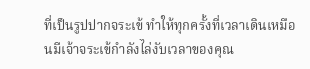ที่เป็นรูปปากจระเข้ ทำให้ทุกครั้งที่เวลาเดินเหมือนมีเจ้าจระเข้กำลังไล่งับเวลาของคุณ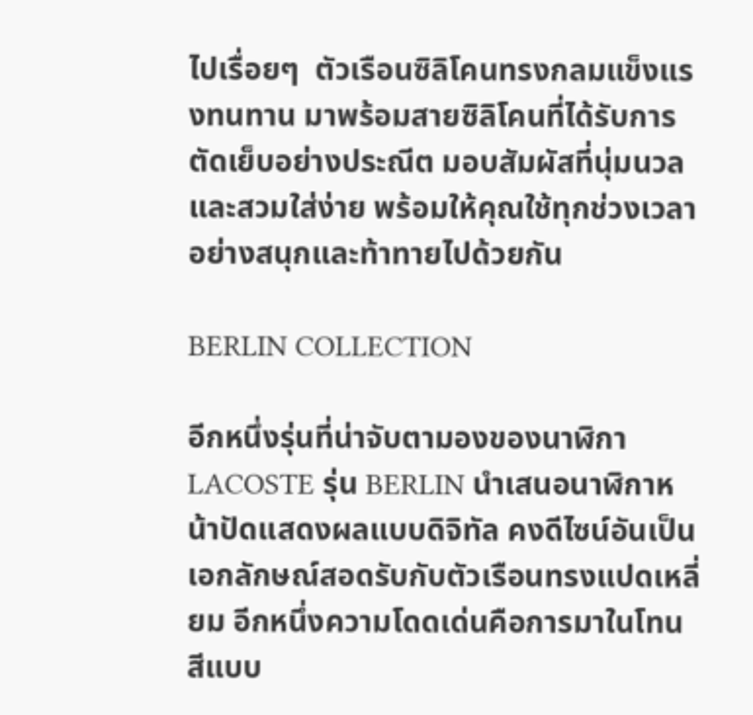ไปเรื่อยๆ  ตัวเรือนซิลิโคนทรงกลมแข็งแรงทนทาน มาพร้อมสายซิลิโคนที่ได้รับการตัดเย็บอย่างประณีต มอบสัมผัสที่นุ่มนวลและสวมใส่ง่าย พร้อมให้คุณใช้ทุกช่วงเวลาอย่างสนุกและท้าทายไปด้วยกัน

BERLIN COLLECTION

อีกหนึ่งรุ่นที่น่าจับตามองของนาฬิกา LACOSTE รุ่น BERLIN นำเสนอนาฬิกาหน้าปัดแสดงผลแบบดิจิทัล คงดีไซน์อันเป็นเอกลักษณ์สอดรับกับตัวเรือนทรงแปดเหลี่ยม อีกหนึ่งความโดดเด่นคือการมาในโทนสีแบบ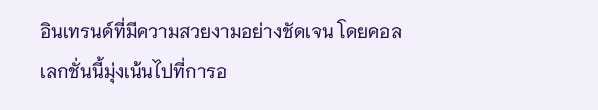อินเทรนด์ที่มีความสวยงามอย่างชัดเจน โดยคอลเลกชั่นนี้มุ่งเน้นไปที่การอ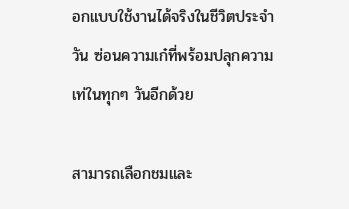อกแบบใช้งานได้จริงในชีวิตประจำวัน ซ่อนความเก๋ที่พร้อมปลุกความเท่ในทุกๆ วันอีกด้วย

สามารถเลือกชมและ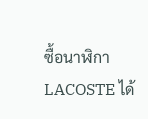ซื้อนาฬิกา LACOSTE ได้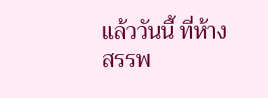แล้ววันนี้ ที่ห้างสรรพ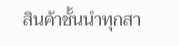สินค้าชั้นนำทุกสา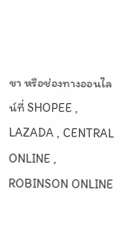ขา หรือช่องทางออนไลน์ที่ SHOPEE , LAZADA , CENTRAL ONLINE , ROBINSON ONLINE